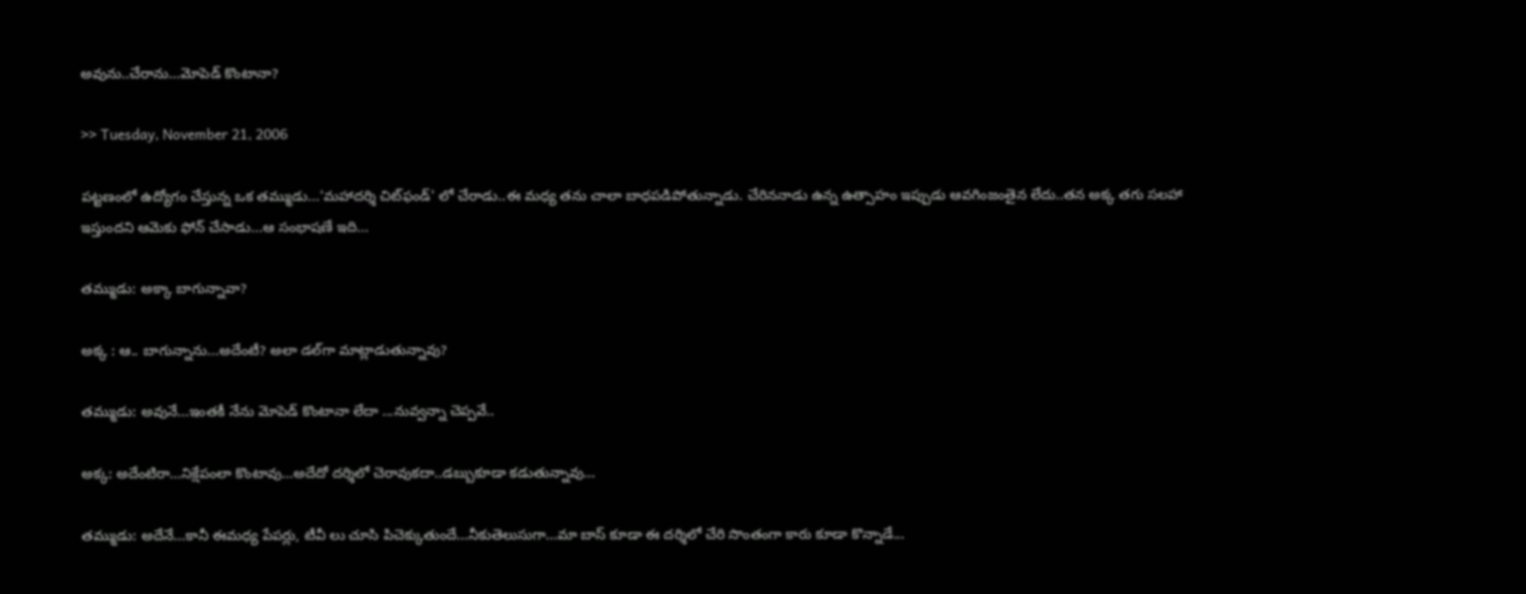అవును..చేరాను...మోపెడ్ కొంటానా?

>> Tuesday, November 21, 2006

పట్టణంలో ఉద్యోగం చేస్తున్న ఒక తమ్ముడు...'మహాదర్శి చిట్‌ఫండ్' లో చేరాడు..ఈ మధ్య తను చాలా బాధపడిపోతున్నాడు. చేరిననాడు ఉన్న ఉత్సాహం ఇప్పుడు ఆవగింజంతైన లేదు..తన అక్క తగు సలహా ఇస్తుందని ఆమెకు ఫోన్ చేసాడు...ఆ సంభాషణే ఇది...

తమ్ముడు: అక్కా బాగున్నావా?

అక్క : ఆ.. బాగున్నాను...అదేంటీ? అలా డల్‌గా మాట్లాడుతున్నావు?

తమ్ముడు: అవునే...ఇంతకీ నేను మోపెడ్ కొంటానా లేదా ...నువ్వన్నా చెప్పవే..

అక్క: అదేంటిరా...నిక్షేపంలా కొంటావు...అదేదో దర్శిలో చెరావుకదా..డబ్బుకూడా కడుతున్నావు...

తమ్ముడు: అదేనే...కానీ ఈమధ్య పేపర్లు, టీవీ లు చూసి పిచెక్కుతుందే...నీకుతెలుసుగా...మా బాస్ కూడా ఈ దర్శిలో చేరి సొంతంగా కారు కూడా కొన్నాడే...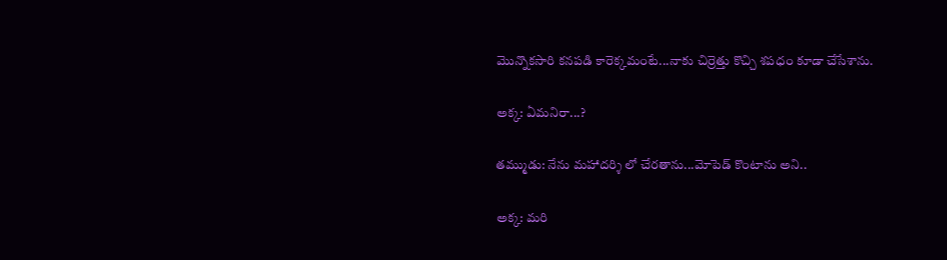మొన్నొకసారి కనపడి కారెక్కమంటే...నాకు చిర్రెత్తు కొచ్చి శపధం కూడా చేసేశాను.

అక్క: ఏమనిరా...?

తమ్ముడు: నేను మహాదర్శి లో చేరతాను...మోపెడ్ కొంటాను అని..

అక్క: మరి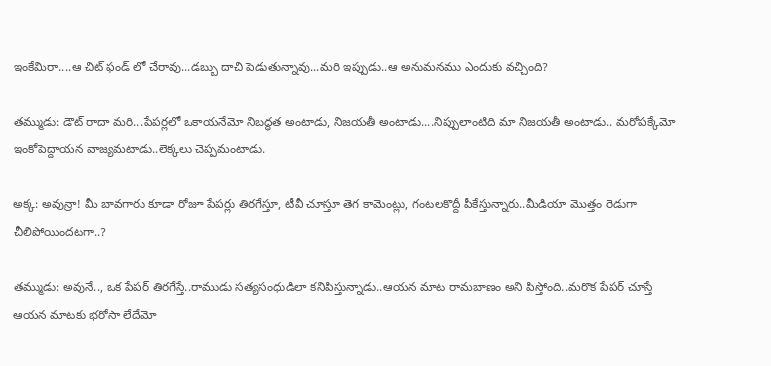ఇంకేమిరా....ఆ చిట్ ఫండ్ లో చేరావు...డబ్బు దాచి పెడుతున్నావు...మరి ఇప్పుడు..ఆ అనుమనము ఎందుకు వచ్చింది?

తమ్ముడు: డౌట్ రాదా మరి...పేపర్లలో ఒకాయనేమో నిబద్ధత అంటాడు, నిజయతీ అంటాడు....నిప్పులాంటిది మా నిజయతీ అంటాడు.. మరోపక్కేమో ఇంకోపెద్దాయన వాజ్యమటాడు..లెక్కలు చెప్పమంటాడు.

అక్క: అవున్రా! మీ బావగారు కూడా రోజూ పేపర్లు తిరగేస్తూ, టీవీ చూస్తూ తెగ కామెంట్లు, గంటలకొద్దీ పీకేస్తున్నారు..మీడియా మొత్తం రెడుగా చీలిపోయిందటగా..?

తమ్ముడు: అవునే.., ఒక పేపర్ తిరగేస్తే..రాముడు సత్యసంధుడిలా కనిపిస్తున్నాడు..ఆయన మాట రామబాణం అని పిస్తోంది..మరొక పేపర్ చూస్తే ఆయన మాటకు భరోసా లేదేమో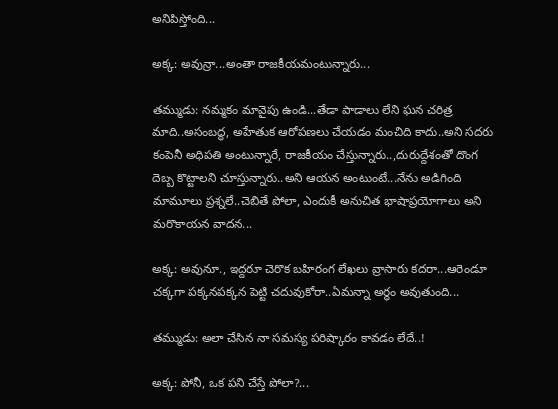అనిపిస్తోంది...

అక్క: అవున్రా...అంతా రాజకీయమంటున్నారు...

తమ్ముడు: నమ్మకం మావైపు ఉండి...తేడా పాడాలు లేని ఘన చరిత్ర మాది..అసంబద్ధ, అహేతుక ఆరోపణలు చేయడం మంచిది కాదు..అని సదరు కంపెనీ అధిపతి అంటున్నారే, రాజకీయం చేస్తున్నారు..,దురుద్దేశంతో దొంగ దెబ్బ కొట్టాలని చూస్తున్నారు..అని ఆయన అంటుంటే...నేను అడిగింది మామూలు ప్రశ్నలే..చెబితే పోలా, ఎందుకీ అనుచిత భాషాప్రయోగాలు అని మరొకాయన వాదన...

అక్క: అవునూ., ఇద్దరూ చెరొక బహిరంగ లేఖలు వ్రాసారు కదరా...ఆరెండూ చక్కగా పక్కనపక్కన పెట్టి చదువుకోరా..ఏమన్నా అర్ధం అవుతుంది...

తమ్ముడు: అలా చేసిన నా సమస్య పరిష్కారం కావడం లేదే..!

అక్క: పోనీ, ఒక పని చేస్తే పోలా?...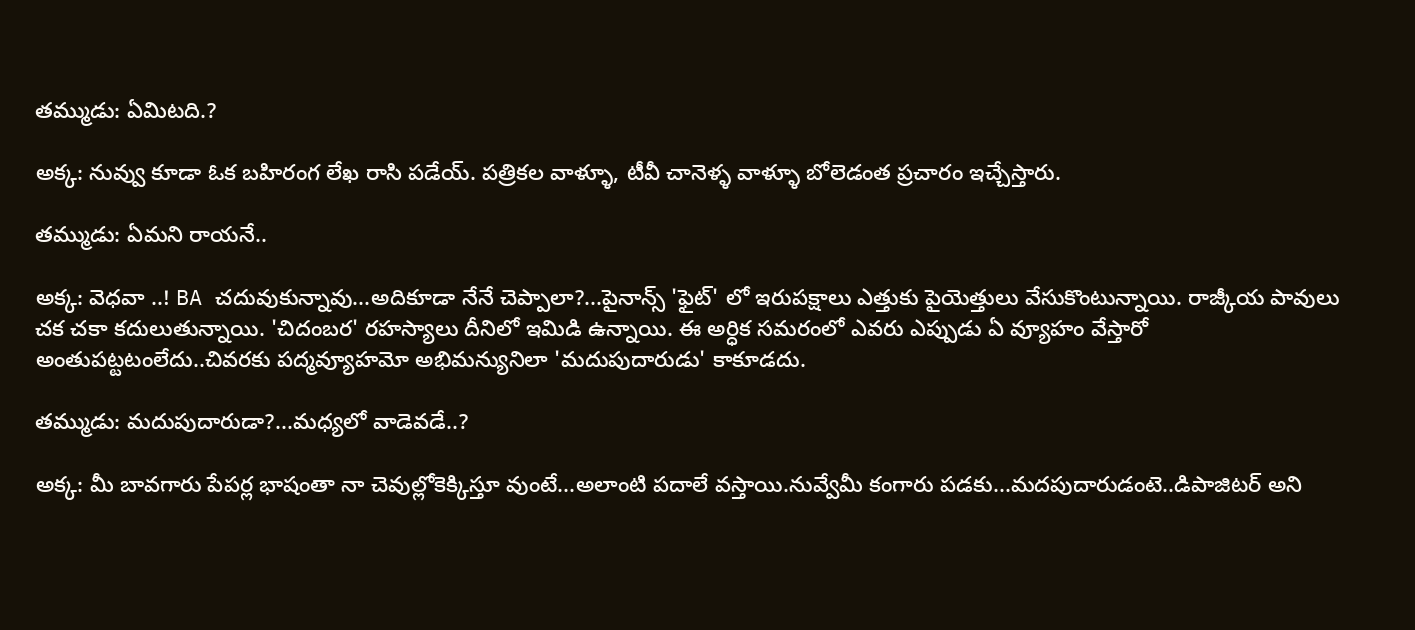తమ్ముడు: ఏమిటది.?

అక్క: నువ్వు కూడా ఓక బహిరంగ లేఖ రాసి పడేయ్. పత్రికల వాళ్ళూ, టీవీ చానెళ్ళ వాళ్ళూ బోలెడంత ప్రచారం ఇచ్చేస్తారు.

తమ్ముడు: ఏమని రాయనే..

అక్క: వెధవా ..! BA చదువుకున్నావు...అదికూడా నేనే చెప్పాలా?...పైనాన్స్ 'ఫైట్' లో ఇరుపక్షాలు ఎత్తుకు పైయెత్తులు వేసుకొంటున్నాయి. రాజ్కీయ పావులు చక చకా కదులుతున్నాయి. 'చిదంబర' రహస్యాలు దీనిలో ఇమిడి ఉన్నాయి. ఈ అర్ధిక సమరంలో ఎవరు ఎప్పుడు ఏ వ్యూహం వేస్తారో అంతుపట్టటంలేదు..చివరకు పద్మవ్యూహమో అభిమన్యునిలా 'మదుపుదారుడు' కాకూడదు.

తమ్ముడు: మదుపుదారుడా?...మధ్యలో వాడెవడే..?

అక్క: మీ బావగారు పేపర్ల భాషంతా నా చెవుల్లోకెక్కిస్తూ వుంటే...అలాంటి పదాలే వస్తాయి.నువ్వేమీ కంగారు పడకు...మదపుదారుడంటె..డిపాజిటర్ అని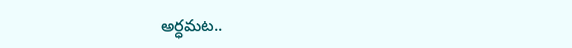అర్ధమట..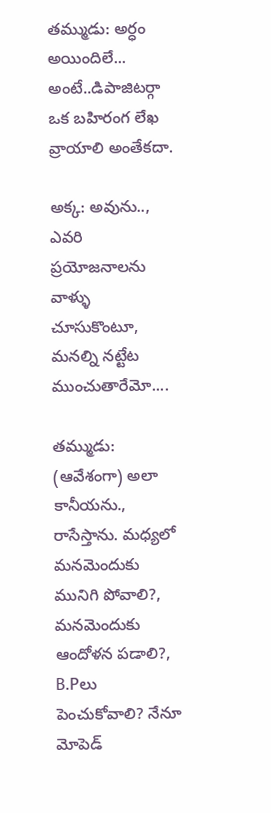తమ్ముడు: అర్ధం అయిందిలే... అంటే..డిపాజిటర్గా ఒక బహిరంగ లేఖ వ్రాయాలి అంతేకదా.

అక్క: అవును.., ఎవరి ప్రయోజనాలను వాళ్ళు చూసుకొంటూ, మనల్ని నట్టేట ముంచుతారేమో....

తమ్ముడు: (ఆవేశంగా) అలా కానీయను., రాసేస్తాను. మధ్యలో మనమెందుకు మునిగి పోవాలి?, మనమెందుకు ఆందోళన పడాలి?, B.Pలు పెంచుకోవాలి? నేనూ మోపెడ్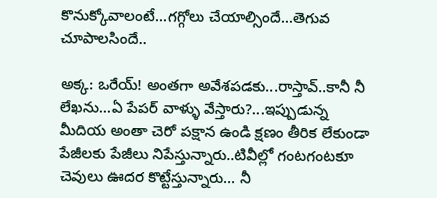కొనుక్కోవాలంటే...గగ్గోలు చేయాల్సిందే...తెగువ చూపాలసిందే..

అక్క: ఒరేయ్! అంతగా అవేశపడకు...రాస్తావ్..కానీ నీ లేఖను...ఏ పేపర్ వాళ్ళు వేస్తారు?...ఇప్పుడున్న మీదియ అంతా చెరో పక్షాన ఉండి క్షణం తీరిక లేకుండా పేజీలకు పేజీలు నిపేస్తున్నారు..టివీల్లో గంటగంటకూ చెవులు ఊదర కొట్టేస్తున్నారు... నీ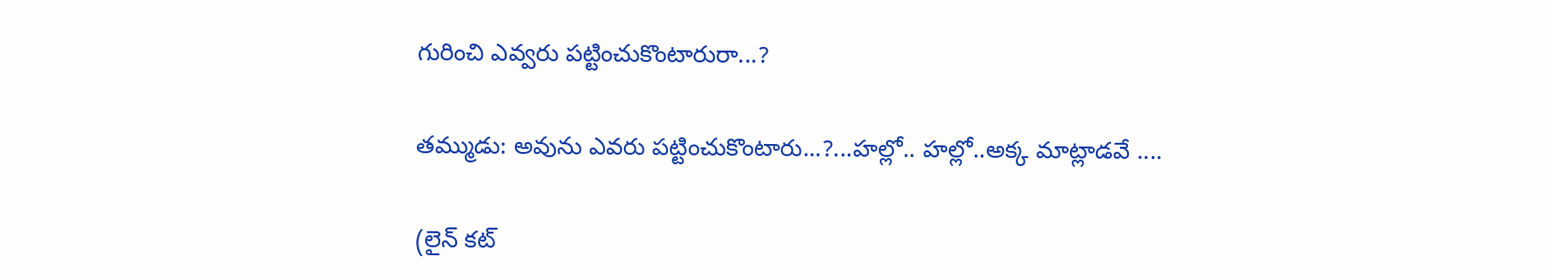గురించి ఎవ్వరు పట్టించుకొంటారురా...?

తమ్ముడు: అవును ఎవరు పట్టించుకొంటారు...?...హల్లో.. హల్లో..అక్క మాట్లాడవే ....

(లైన్ కట్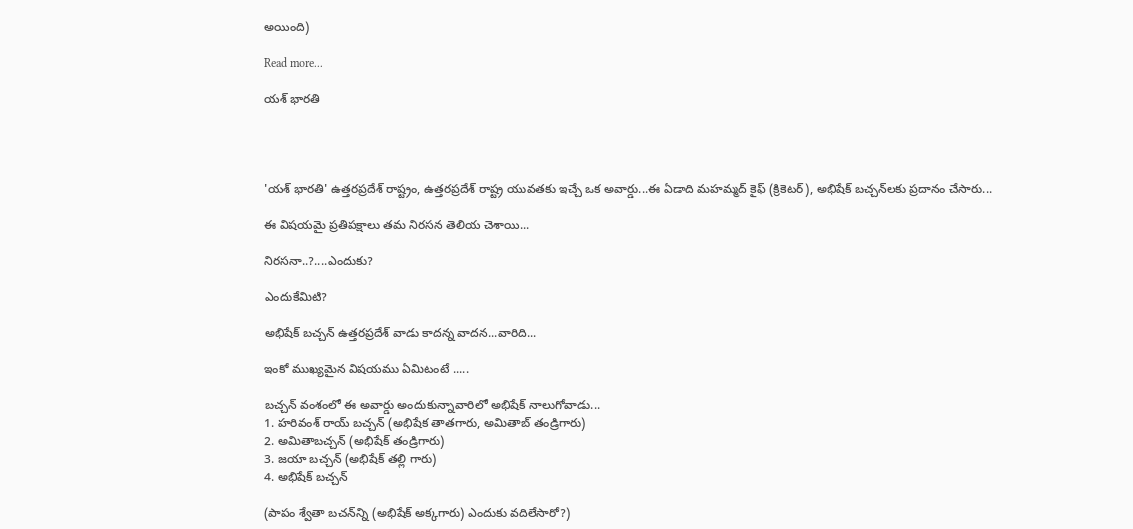అయింది)

Read more...

యశ్ భారతి




'యశ్ భారతి' ఉత్తరప్రదేశ్ రాష్ట్రం, ఉత్తరప్రదేశ్ రాష్ట్ర యువతకు ఇచ్చే ఒక అవార్డు...ఈ ఏడాది మహమ్మద్ కైఫ్ (క్రికెటర్), అభిషేక్ బచ్చన్‌లకు ప్రదానం చేసారు...

ఈ విషయమై ప్రతిపక్షాలు తమ నిరసన తెలియ చెశాయి...

నిరసనా..?....ఎందుకు?

ఎందుకేమిటి?

అభిషేక్ బచ్చన్ ఉత్తరప్రదేశ్ వాడు కాదన్న వాదన...వారిది...

ఇంకో ముఖ్యమైన విషయము ఏమిటంటే .....

బచ్చన్ వంశంలో ఈ అవార్డు అందుకున్నావారిలో అభిషేక్ నాలుగోవాడు...
1. హరివంశ్ రాయ్ బచ్చన్ (అభిషేక తాతగారు, అమితాబ్ తండ్రిగారు)
2. అమితాబచ్చన్ (అభిషేక్ తండ్రిగారు)
3. జయా బచ్చన్ (అభిషేక్ తల్లి గారు)
4. అభిషేక్ బచ్చన్

(పాపం శ్వేతా బచన్‌న్ని (అభిషేక్ అక్కగారు) ఎందుకు వదిలేసారో?)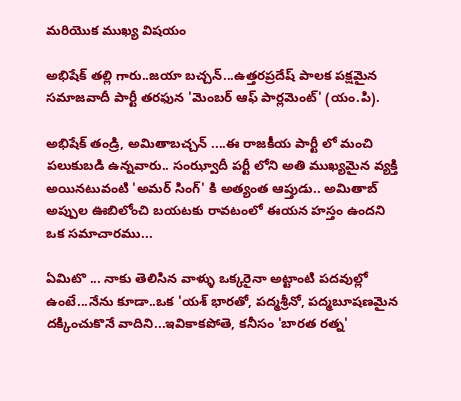మరియొక ముఖ్య విషయం

అభిషేక్ తల్లి గారు..జయా బచ్చన్...ఉత్తరప్రదేష్ పాలక పక్షమైన సమాజవాదీ పార్టీ తరఫున 'మెంబర్ ఆఫ్ పార్లమెంట్' (యం.పి).

అభిషేక్ తండ్రి, అమితాబచ్చన్ ....ఈ రాజకీయ పార్టీ లో మంచి పలుకుబడి ఉన్నవారు.. సంఝ్వాదీ పర్టీ లోని అతి ముఖ్యమైన వ్యక్తి అయినటువంటి 'అమర్ సింగ్' కి అత్యంత ఆప్తుడు.. అమితాబ్ అప్పుల ఊబిలోంచి బయటకు రావటంలో ఈయన హస్తం ఉందని ఒక సమాచారము...

ఏమిటొ ... నాకు తెలిసిన వాళ్ళు ఒక్కరైనా అట్టాంటి పదవుల్లో ఉంటే...నేను కూడా..ఒక 'యశ్ భారతో, పద్మశ్రీనో, పద్మబూషణమైన దక్కించుకొనే వాదిని...ఇవికాకపోతె, కనీసం 'బారత రత్న'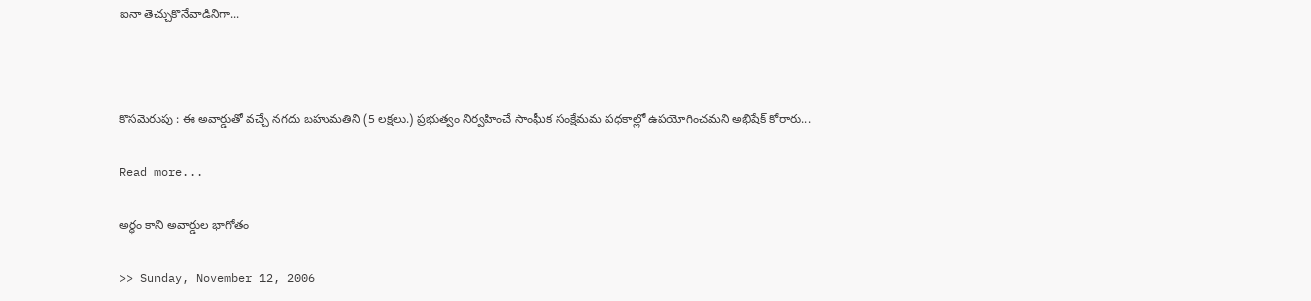ఐనా తెచ్చుకొనేవాడినిగా...



కొసమెరుపు : ఈ అవార్డుతో వచ్చే నగదు బహుమతిని (5 లక్షలు.) ప్రభుత్వం నిర్వహించే సాంఘీక సంక్షేమమ పధకాల్లో ఉపయోగించమని అభిషేక్ కోరారు...

Read more...

అర్ధం కాని అవార్డుల భాగోతం

>> Sunday, November 12, 2006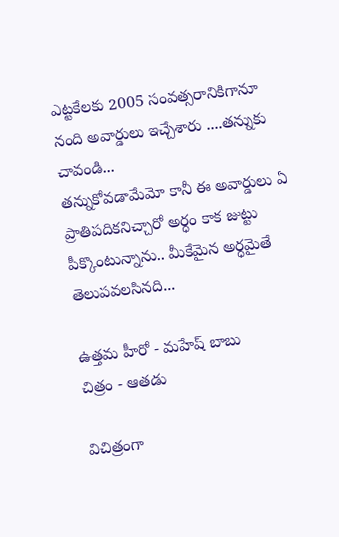ఎట్టకేలకు 2005 సంవత్సరానికిగానూ నంది అవార్డులు ఇచ్చేశారు ....తన్నుకు చావండి...
తన్నుకోవడామేమో కానీ ఈ అవార్డులు ఏ ప్రాతిపదికనిచ్చారో అర్ధం కాక జుట్టు పీక్కొంటున్నాను.. మీకేమైన అర్ధమైతే తెలుపవలసినది...

ఉత్తమ హీరో - మహేష్ బాబు
చిత్రం - ఆతడు

విచిత్రంగా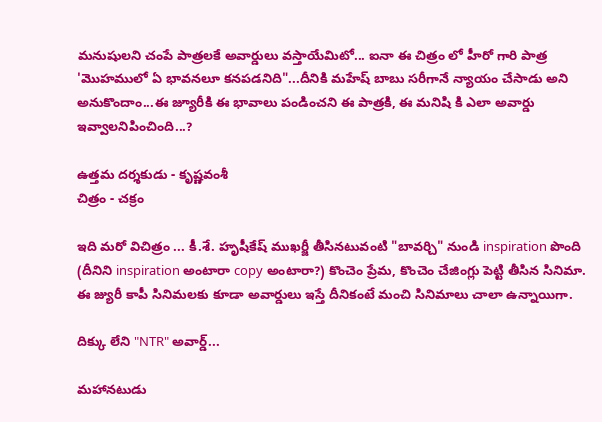మనుషులని చంపే పాత్రలకే అవార్డులు వస్తాయేమిటో... ఐనా ఈ చిత్రం లో హీరో గారి పాత్ర 'మొహములో ఏ భావనలూ కనపడనిది"...దీనికి మహేష్ బాబు సరీగానే న్యాయం చేసాడు అని అనుకొందాం...ఈ జ్యూరీకి ఈ భావాలు పండించని ఈ పాత్రకి, ఈ మనిషి కి ఎలా అవార్డు ఇవ్వాలనిపించింది...?

ఉత్తమ దర్శకుడు - కృష్ణవంశీ
చిత్రం - చక్రం

ఇది మరో విచిత్రం ... కీ.శే. హృషీకేష్ ముఖర్జీ తీసినటువంటి "బావర్చి" నుండి inspiration పొంది (దీనిని inspiration అంటారా copy అంటారా?) కొంచెం ప్రేమ, కొంచెం చేజింగ్లు పెట్టి తీసిన సినిమా. ఈ జ్యురీ కాపీ సినిమలకు కూడా అవార్డులు ఇస్తే దీనికంటే మంచి సినిమాలు చాలా ఉన్నాయిగా.

దిక్కు లేని "NTR" అవార్డ్...

మహానటుడు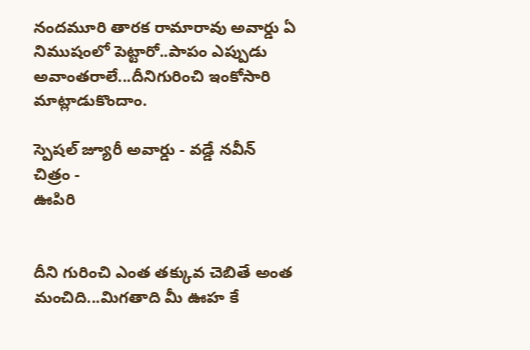నందమూరి తారక రామారావు అవార్డు ఏ నిముషంలో పెట్టారో..పాపం ఎప్పుడు అవాంతరాలే...దీనిగురించి ఇంకోసారి మాట్లాడుకొందాం.

స్పెషల్ జ్యూరీ అవార్డు - వడ్డే నవీన్
చిత్రం -
ఊపిరి


దీని గురించి ఎంత తక్కువ చెబితే అంత మంచిది...మిగతాది మీ ఊహ కే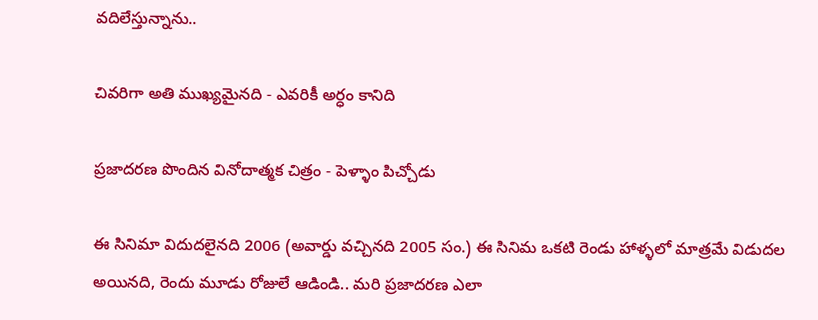వదిలేస్తున్నాను..

చివరిగా అతి ముఖ్యమైనది - ఎవరికీ అర్ధం కానిది

ప్రజాదరణ పొందిన వినోదాత్మక చిత్రం - పెళ్ళాం పిచ్చోడు

ఈ సినిమా విదుదలైనది 2006 (అవార్డు వచ్చినది 2005 సం.) ఈ సినిమ ఒకటి రెండు హాళ్ళలో మాత్రమే విడుదల అయినది, రెందు మూడు రోజులే ఆడిండి.. మరి ప్రజాదరణ ఎలా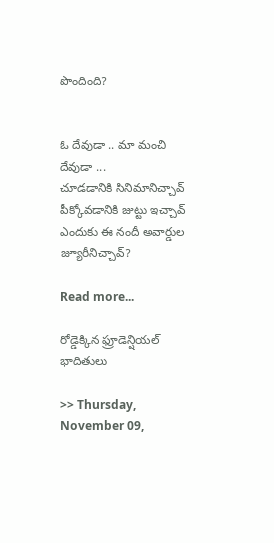పొందింది?


ఓ దేవుడా .. మా మంచి దేవుడా ...
చూడడానికి సినిమానిచ్చావ్
పీక్కోవడానికి జుట్టు ఇచ్చావ్
ఎందుకు ఈ నందీ అవార్డుల జ్యూరీనిచ్చావ్?

Read more...

రోడ్డెక్కిన ఫ్రూడెన్షియల్ భాదితులు

>> Thursday, November 09,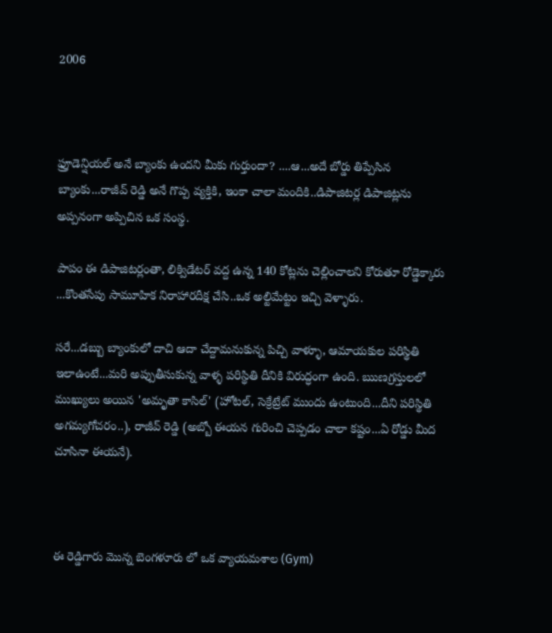2006



ఫ్రూడెన్షియల్ అనే బ్యాంకు ఉందని మీకు గుర్తుందా? ....ఆ...అదే బోర్డు తిప్పేసిన బ్యాంకు...రాజీవ్ రెడ్డి అనే గొప్ప వ్యక్తికి, ఇంకా చాలా మందికి..డిపాజిటర్ల డిపాజిట్లను అప్పనంగా అప్పిచిన ఒక సంస్థ.

పాపం ఈ డిపాజిటర్లంతా, లిక్విడేటర్ వద్ద ఉన్న 140 కోట్లను చెల్లించాలని కోరుతూ రోడ్డెక్కారు ...కొంతసేపు సామూహిక నిరాహారదీక్ష చేసి..ఒక అల్టిమేట్టం ఇచ్చి వెళ్ళారు.

సరే...డబ్బు బ్యాంకులో దాచి ఆదా చేద్దామనుకున్న పిచ్చి వాళ్ళూ, ఆమాయకుల పరిస్థితి ఇలాఉంటే...మరి అప్పుతీసుకున్న వాళ్ళ పరిస్థితి దీనికి విరుద్ధంగా ఉంది. ఋణగ్రస్తులలో ముఖ్యులు అయిన 'అమృతా కాసిల్' (హోటల్, సెక్రేట్రేట్ ముందు ఉంటుంది...దీని పరిస్థితి అగమ్యగోచరం..), రాజీవ్ రెడ్డి (అబ్బో ఈయన గురించి చెప్పడం చాలా కష్టం...ఏ రోడ్డు మీద చూసినా ఈయనే).



ఈ రెడ్డిగారు మొన్న బెంగళూరు లో ఒక వ్యాయమశాల (Gym)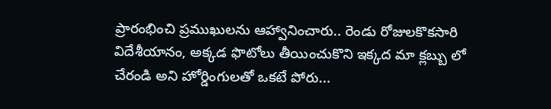ప్రారంభించి ప్రముఖులను ఆహ్వానించారు.. రెండు రోజులకొకసారి విదేశీయానం, అక్కడ ఫొటోలు తీయించుకొని ఇక్కద మా క్లబ్బు లో చేరండి అని హోర్డింగులతో ఒకటే పోరు...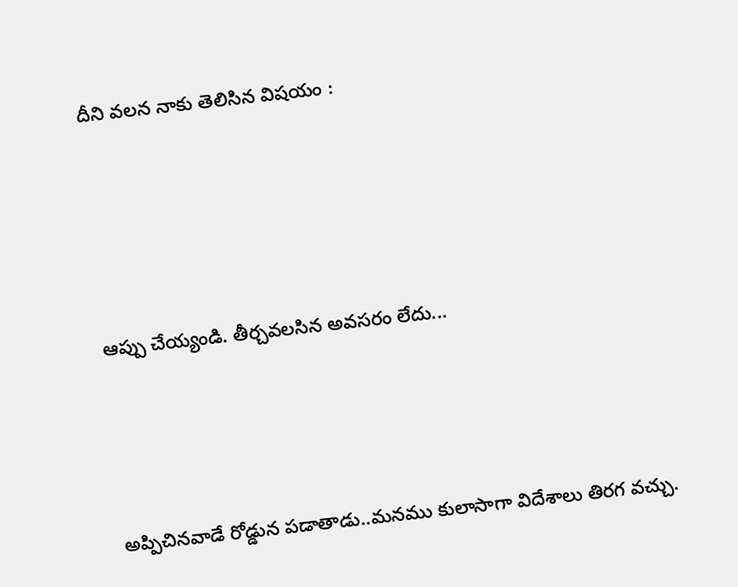దీని వలన నాకు తెలిసిన విషయం :





ఆప్పు చేయ్యండి. తీర్చవలసిన అవసరం లేదు...




అప్పిచినవాడే రోడ్డున పడాతాడు..మనము కులాసాగా విదేశాలు తిరగ వచ్చు.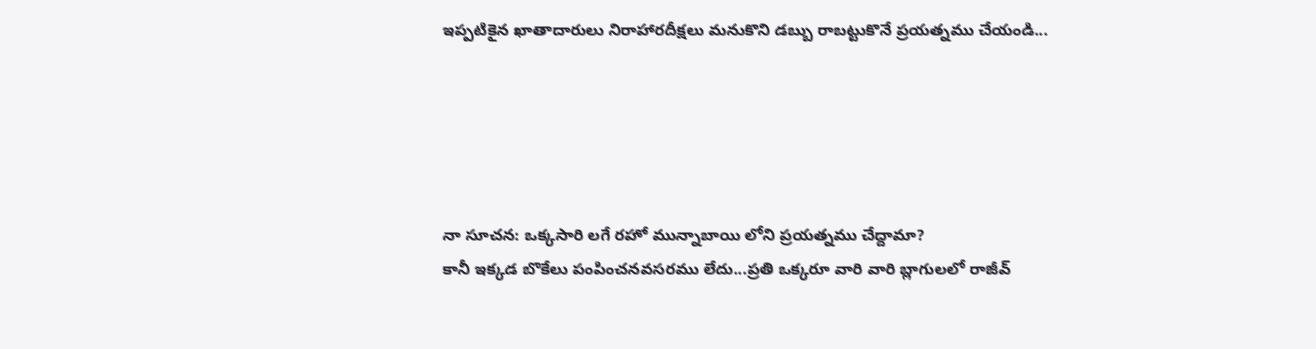ఇప్పటికైన ఖాతాదారులు నిరాహారదీక్షలు మనుకొని డబ్బు రాబట్టుకొనే ప్రయత్నము చేయండి...





నా సూచన: ఒక్కసారి లగే రహో మున్నాబాయి లోని ప్రయత్నము చేద్దామా?
కానీ ఇక్కడ బొకేలు పంపించనవసరము లేదు...ప్రతి ఒక్కరూ వారి వారి బ్లాగులలో రాజీవ్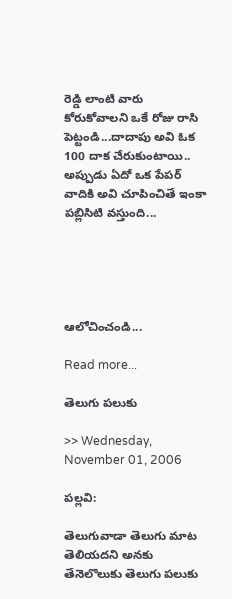రెడ్డి లాంటి వారు కోరుకోవాలని ఒకే రోజు రాసి పెట్టండి...దాదాపు అవి ఓక 100 దాక చేరుకుంటాయి.. అప్పుడు ఏదో ఒక పేపర్ వాదికి అవి చూపించితే ఇంకా పబ్లిసిటి వస్తుంది...





ఆలోచించండి...

Read more...

తెలుగు పలుకు

>> Wednesday, November 01, 2006

పల్లవి:

తెలుగువాడా తెలుగు మాట తెలియదని అనకు
తేనెలొలుకు తెలుగు పలుకు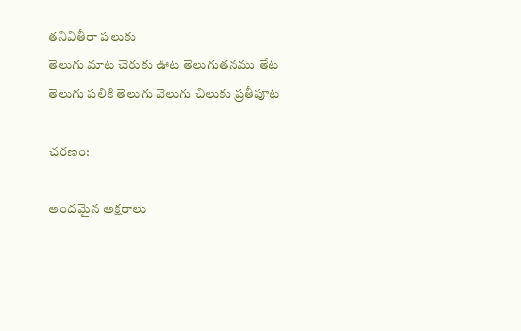తనివితీరా పలుకు
తెలుగు మాట చెరుకు ఊట తెలుగుతనము తేట
తెలుగు పలికి తెలుగు వెలుగు చిలుకు ప్రతీపూట

చరణం:

అందమైన అక్షరాలు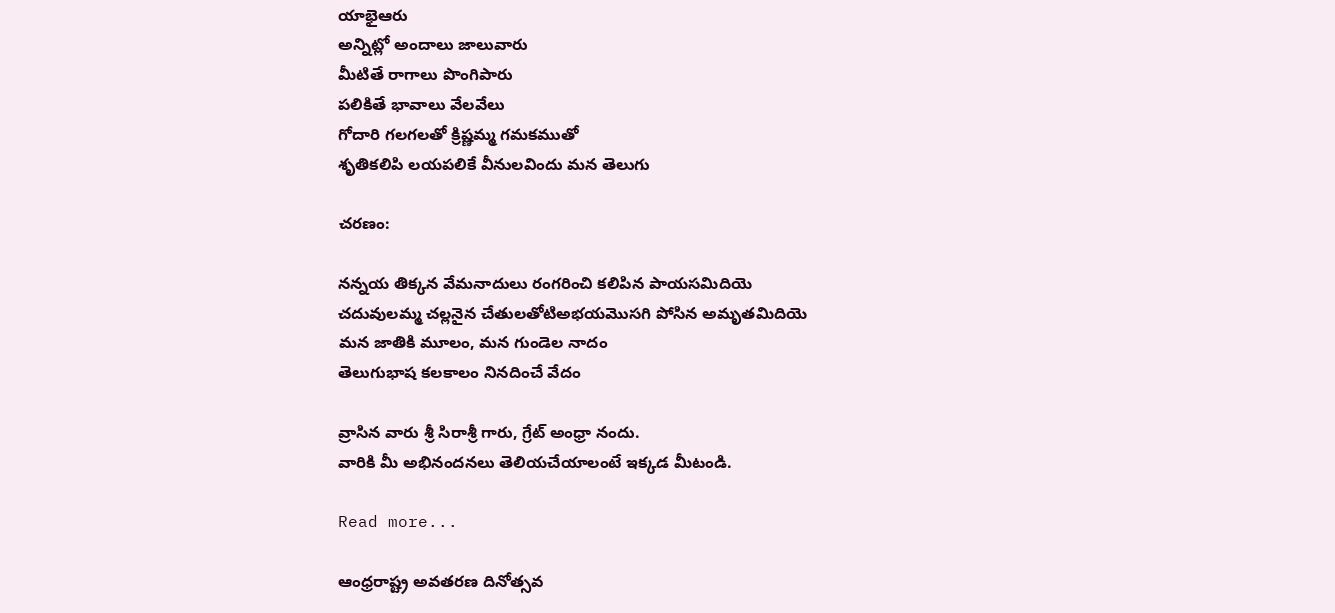యాభైఆరు
అన్నిట్లో అందాలు జాలువారు
మీటితే రాగాలు పొంగిపారు
పలికితే భావాలు వేలవేలు
గోదారి గలగలతో క్రిష్ణమ్మ గమకముతో
శృతికలిపి లయపలికే వీనులవిందు మన తెలుగు

చరణం:

నన్నయ తిక్కన వేమనాదులు రంగరించి కలిపిన పాయసమిదియె
చదువులమ్మ చల్లనైన చేతులతోటిఅభయమొసగి పోసిన అమృతమిదియె
మన జాతికి మూలం, మన గుండెల నాదం
తెలుగుభాష కలకాలం నినదించే వేదం

వ్రాసిన వారు శ్రీ సిరాశ్రీ గారు, గ్రేట్ అంధ్రా నందు.
వారికి మీ అభినందనలు తెలియచేయాలంటే ఇక్కడ మీటండి.

Read more...

ఆంధ్రరాష్ట్ర అవతరణ దినోత్సవ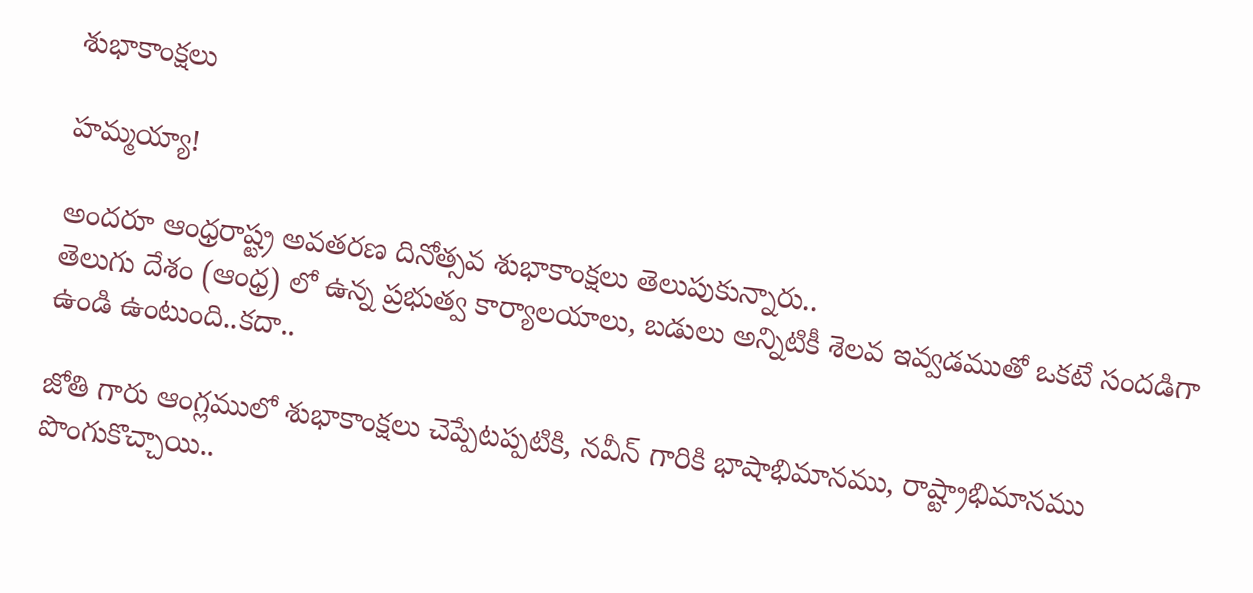శుభాకాంక్షలు

హమ్మయ్యా!

అందరూ ఆంధ్రరాష్ట్ర అవతరణ దినోత్సవ శుభాకాంక్షలు తెలుపుకున్నారు..
తెలుగు దేశం (ఆంధ్ర) లో ఉన్న ప్రభుత్వ కార్యాలయాలు, బడులు అన్నిటికీ శెలవ ఇవ్వడముతో ఒకటే సందడిగా ఉండి ఉంటుంది..కదా..

జోతి గారు ఆంగ్లములో శుభాకాంక్షలు చెప్పేటప్పటికి, నవీన్ గారికి భాషాభిమానము, రాష్ట్రాభిమానము పొంగుకొచ్చాయి..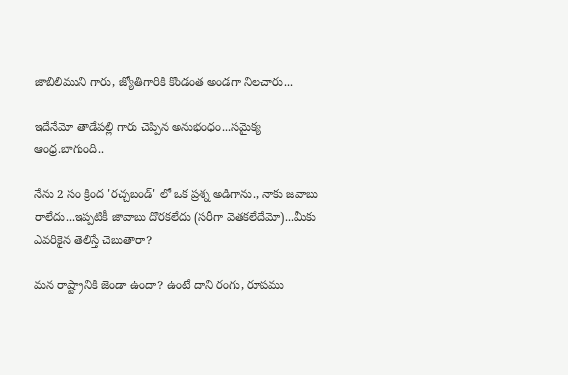జాబిలిముని గారు, జ్యోతిగారికి కొండంత అండగా నిలచారు...

ఇదేనేమో తాడేపల్లి గారు చెప్పిన అనుభంధం...సమైక్య ఆంధ్ర.బాగుంది..

నేను 2 సం క్రింద 'రచ్చబండ్' లో ఒక ప్రశ్న అడిగాను., నాకు జవాబు రాలేదు...ఇప్పటికీ జావాబు దొరకలేదు (సరీగా వెతకలేదేమో)...మీకు ఎవరికైన తెలిస్తే చెబుతారా?

మన రాష్ట్రానికి జెండా ఉందా? ఉంటే దాని రంగు, రూపము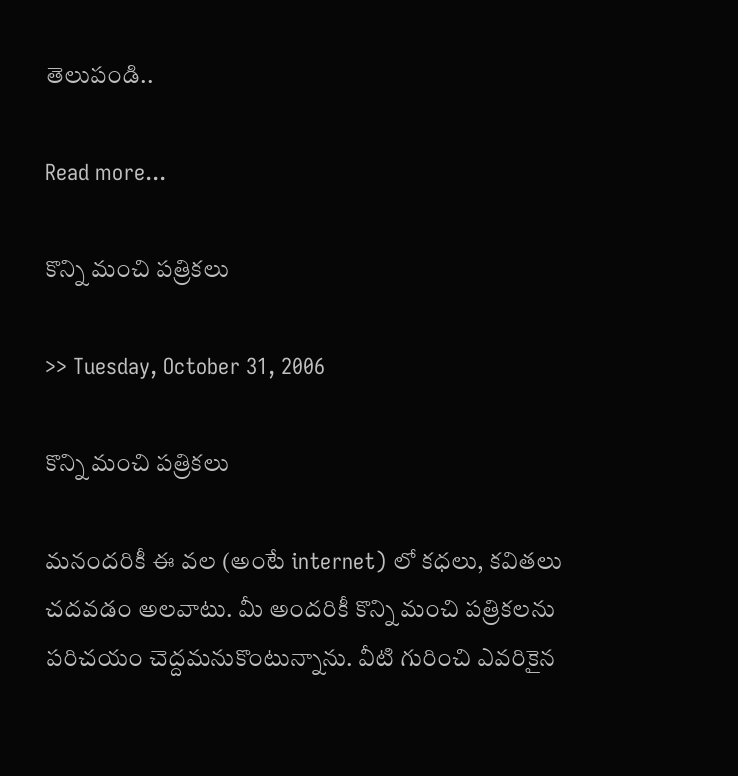తెలుపండి..

Read more...

కొన్ని మంచి పత్రికలు

>> Tuesday, October 31, 2006

కొన్ని మంచి పత్రికలు

మనందరికీ ఈ వల (అంటే internet) లో కధలు, కవితలు చదవడం అలవాటు. మీ అందరికీ కొన్ని మంచి పత్రికలను పరిచయం చెద్దమనుకొంటున్నాను. వీటి గురించి ఎవరికైన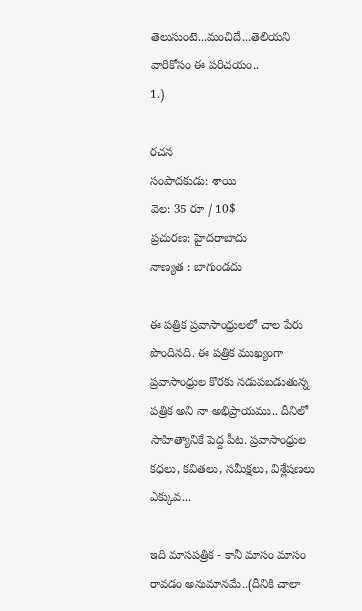తెలుసుంటె...మంచిదే...తెలియని వారికోసం ఈ పరిచయం..
1.)

రచన
సంపాదకుడు: శాయి
వెల: 35 రూ / 10$
ప్రచురణ: హైదరాబాదు
నాణ్యత : బాగుండదు

ఈ పత్రిక ప్రవాసాంధ్రులలో చాల పేరు పొందినది. ఈ పత్రిక ముఖ్యంగా ప్రవాసాంధ్రుల కొరకు నడుపబడుతున్న పత్రిక అని నా అభిప్రాయము.. దీనిలో సాహిత్యానికే పెద్ద పీట. ప్రవాసాంధ్రుల కధలు, కవితలు, సమీక్షలు, విశ్లేషణలు ఎక్కువ...

ఇది మాసపత్రిక - కానీ మాసం మాసం రావడం అనుమానమే..(దీనికి చాలా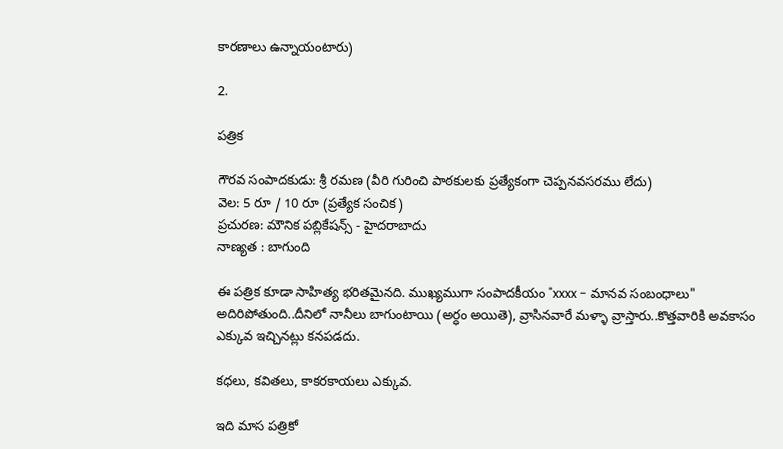కారణాలు ఉన్నాయంటారు)

2.

పత్రిక

గౌరవ సంపాదకుడు: శ్రీ రమణ (వీరి గురించి పాఠకులకు ప్రత్యేకంగా చెప్పనవసరము లేదు)
వెల: 5 రూ / 10 రూ (ప్రత్యేక సంచిక)
ప్రచురణ: మౌనిక పబ్లికేషన్స్ - హైదరాబాదు
నాణ్యత : బాగుంది

ఈ పత్రిక కూడా సాహిత్య భరితమైనది. ముఖ్యముగా సంపాదకీయం "xxxx - మానవ సంబంధాలు" అదిరిపోతుంది..దీనిలో నానీలు బాగుంటాయి (అర్ధం అయితె), వ్రాసినవారే మళ్ళా వ్రాస్తారు..కొత్తవారికి అవకాసం ఎక్కువ ఇచ్చినట్లు కనపడదు.

కధలు, కవితలు, కాకరకాయలు ఎక్కువ.

ఇది మాస పత్రికో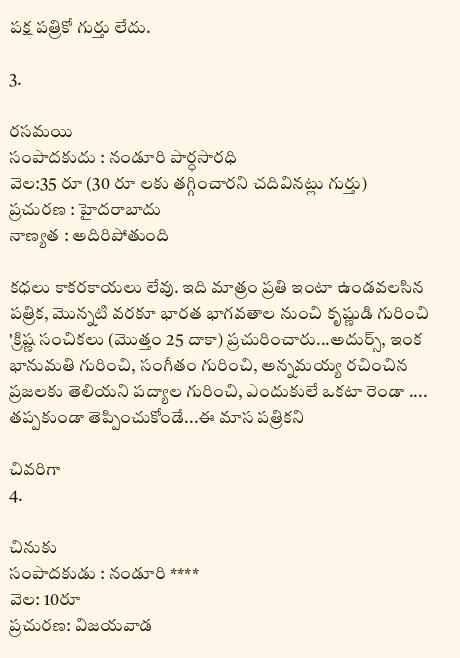పక్ష పత్రికో గుర్తు లేదు.

3.

రసమయి
సంపాదకుదు : నండూరి పార్ధసారధి
వెల:35 రూ (30 రూ లకు తగ్గించారని చదివినట్లు గుర్తు)
ప్రచురణ : హైదరాబాదు
నాణ్యత : అదిరిపోతుంది

కధలు కాకరకాయలు లేవు. ఇది మాత్రం ప్రతి ఇంటా ఉండవలసిన పత్రిక, మొన్నటి వరకూ భారత భాగవతాల నుంచి కృష్ణుడి గురించి 'క్రిష్ణ సంచికలు (మొత్తం 25 దాకా) ప్రచురించారు...అదుర్స్, ఇంక భానుమతి గురించి, సంగీతం గురించి, అన్నమయ్య రచించిన ప్రజలకు తెలియని పద్యాల గురించి, ఎందుకులే ఒకటా రెండా ....
తప్పకుండా తెప్పించుకోండే...ఈ మాస పత్రికని

చివరిగా
4.

చినుకు
సంపాదకుడు : నండూరి ****
వెల: 10రూ
ప్రచురణ: విజయవాడ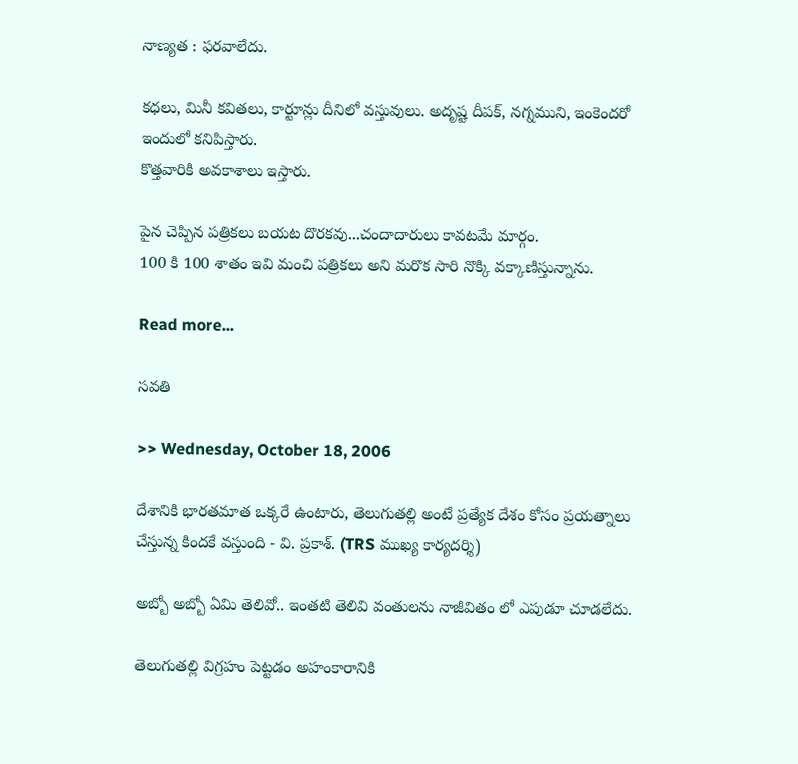నాణ్యత : ఫరవాలేదు.

కధలు, మినీ కవితలు, కార్టూన్లు దీనిలో వస్తువులు. అదృష్ట దీపక్, నగ్నముని, ఇంకెందరో ఇందులో కనిపిస్తారు.
కొత్తవారికి అవకాశాలు ఇస్తారు.

పైన చెప్పిన పత్రికలు బయట దొరకవు...చందాదారులు కావటమే మార్గం.
100 కి 100 శాతం ఇవి మంచి పత్రికలు అని మరొక సారి నొక్కి వక్కాణిస్తున్నాను.

Read more...

సవతి

>> Wednesday, October 18, 2006

దేశానికి భారతమాత ఒక్కరే ఉంటారు, తెలుగుతల్లి అంటే ప్రత్యేక దేశం కోసం ప్రయత్నాలు చేస్తున్న కిందకే వస్తుంది - వి. ప్రకాశ్. (TRS ముఖ్య కార్యదర్శి)

అబ్బో అబ్బో ఏమి తెలివో.. ఇంతటి తెలివి వంతులను నాజీవితం లో ఎపుడూ చూడలేదు.

తెలుగుతల్లి విగ్రహం పెట్టడం అహంకారానికి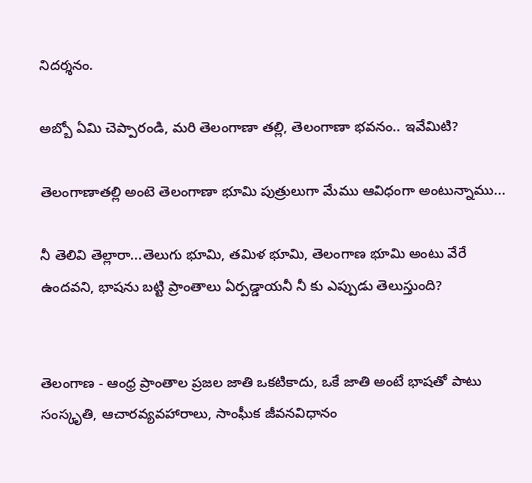నిదర్శనం.

అబ్బో ఏమి చెప్పారండి, మరి తెలంగాణా తల్లి, తెలంగాణా భవనం.. ఇవేమిటి?

తెలంగాణాతల్లి అంటె తెలంగాణా భూమి పుత్రులుగా మేము ఆవిధంగా అంటున్నాము...

నీ తెలివి తెల్లారా...తెలుగు భూమి, తమిళ భూమి, తెలంగాణ భూమి అంటు వేరే ఉందవని, భాషను బట్టి ప్రాంతాలు ఏర్పడ్డాయనీ నీ కు ఎప్పుడు తెలుస్తుంది?


తెలంగాణ - ఆంధ్ర ప్రాంతాల ప్రజల జాతి ఒకటికాదు, ఒకే జాతి అంటే భాషతో పాటు సంస్కృతి, ఆచారవ్యవహారాలు, సాంఘీక జీవనవిధానం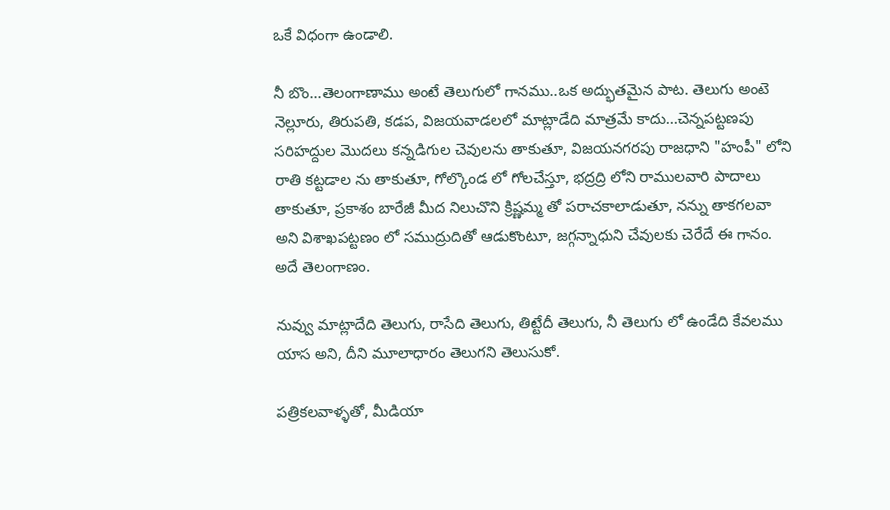ఒకే విధంగా ఉండాలి.

నీ బొం...తెలంగాణాము అంటే తెలుగులో గానము..ఒక అద్భుతమైన పాట. తెలుగు అంటె నెల్లూరు, తిరుపతి, కడప, విజయవాడలలో మాట్లాడేది మాత్రమే కాదు...చెన్నపట్టణపు సరిహద్దుల మొదలు కన్నడిగుల చెవులను తాకుతూ, విజయనగరపు రాజధాని "హంపీ" లోని రాతి కట్టడాల ను తాకుతూ, గోల్కొండ లో గోలచేస్తూ, భద్రద్రి లోని రాములవారి పాదాలు తాకుతూ, ప్రకాశం బారేజీ మీద నిలుచొని క్రిష్ణమ్మ తో పరాచకాలాడుతూ, నన్ను తాకగలవా అని విశాఖపట్టణం లో సముద్రుదితో ఆడుకొంటూ, జగ్గన్నాధుని చేవులకు చెరేదే ఈ గానం. అదే తెలంగాణం.

నువ్వు మాట్లాదేది తెలుగు, రాసేది తెలుగు, తిట్టేదీ తెలుగు, నీ తెలుగు లో ఉండేది కేవలము యాస అని, దీని మూలాధారం తెలుగని తెలుసుకో.

పత్రికలవాళ్ళతో, మీడియా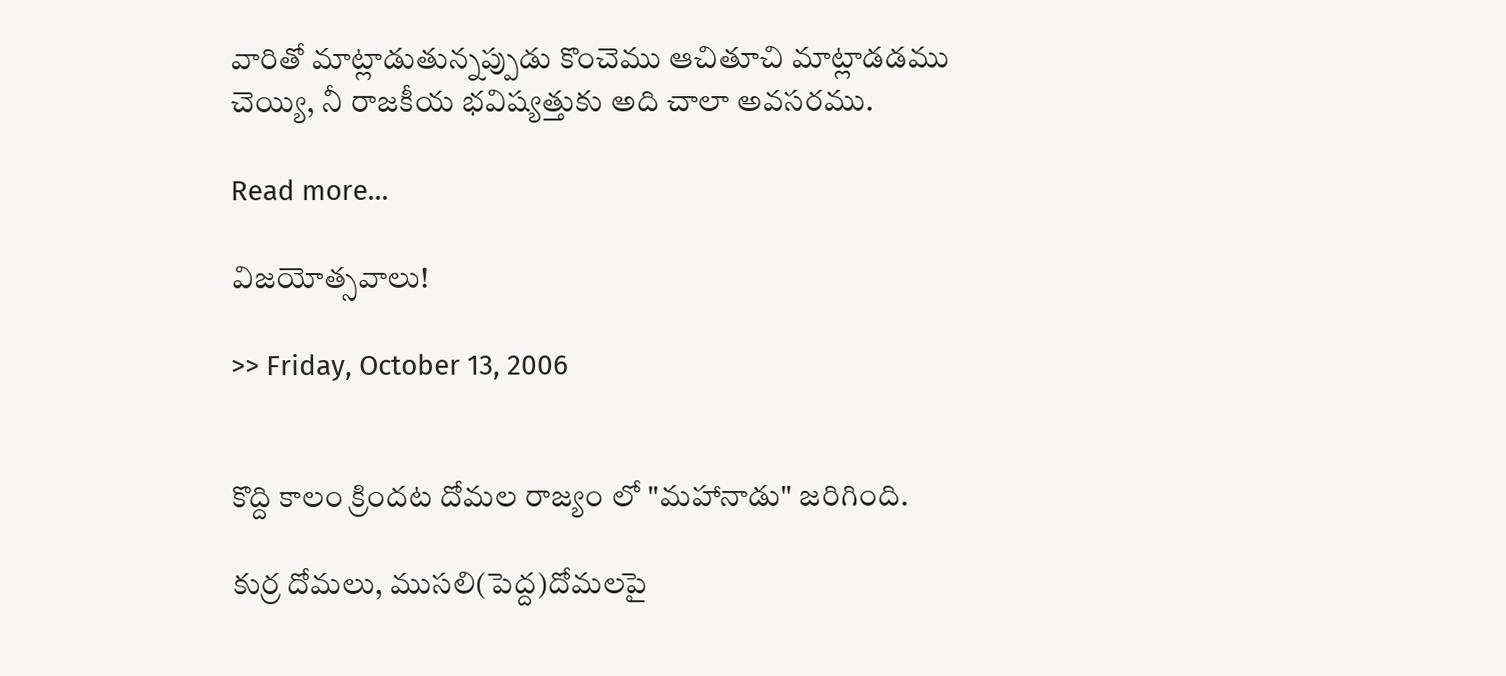వారితో మాట్లాడుతున్నప్పుడు కొంచెము ఆచితూచి మాట్లాడడము చెయ్యి, నీ రాజకీయ భవిష్యత్తుకు అది చాలా అవసరము.

Read more...

విజయోత్సవాలు!

>> Friday, October 13, 2006


కొద్ది కాలం క్రిందట దోమల రాజ్యం లో "మహానాడు" జరిగింది.

కుర్ర దోమలు, ముసలి(పెద్ద)దోమలపై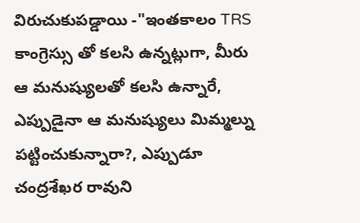విరుచుకుపడ్డాయి -"ఇంతకాలం TRS కాంగ్రెస్సు తో కలసి ఉన్నట్లుగా, మీరు ఆ మనుష్యులతో కలసి ఉన్నారే, ఎప్పుడైనా ఆ మనుష్యులు మిమ్మల్ను పట్టించుకున్నారా?, ఎప్పుడూ చంద్రశేఖర రావుని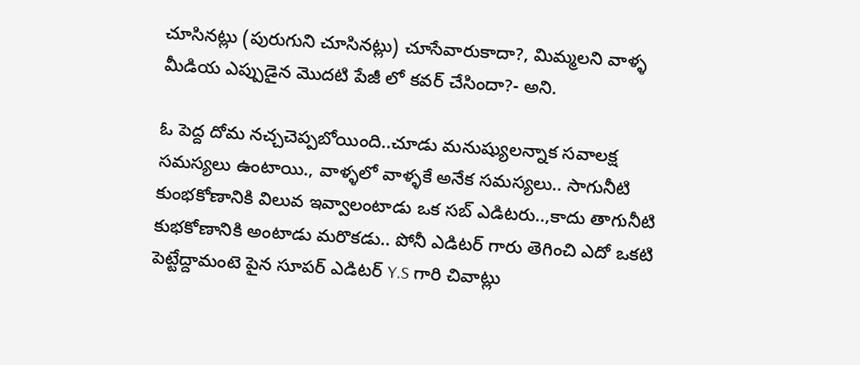చూసినట్లు (పురుగుని చూసినట్లు) చూసేవారుకాదా?, మిమ్మలని వాళ్ళ మీడియ ఎప్పుడైన మొదటి పేజీ లో కవర్ చేసిందా?- అని.

ఓ పెద్ద దోమ నచ్చచెప్పబోయింది..చూడు మనుష్యులన్నాక సవాలక్ష సమస్యలు ఉంటాయి., వాళ్ళలో వాళ్ళకే అనేక సమస్యలు.. సాగునీటి కుంభకోణానికి విలువ ఇవ్వాలంటాడు ఒక సబ్ ఎడిటరు..,కాదు తాగునీటి కుభకోణానికి అంటాడు మరొకడు.. పోనీ ఎడిటర్ గారు తెగించి ఎదో ఒకటి పెట్టేద్దామంటె పైన సూపర్ ఎడిటర్ Y.S గారి చివాట్లు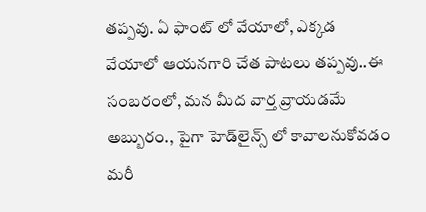తప్పవు. ఏ ఫాంట్ లో వేయాలో, ఎక్కడ వేయాలో ఆయనగారి చేత పాటలు తప్పవు..ఈ సంబరంలో, మన మీద వార్త వ్రాయడమే అబ్బురం., పైగా హెడ్‌లైన్స్ లో కావాలనుకోవడం మరీ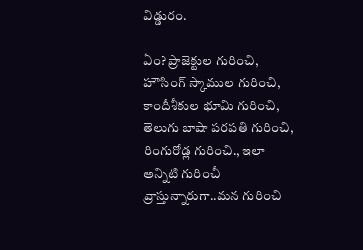విడ్డురం.

ఏం? ప్రాజెక్టుల గురించి, హౌసింగ్ స్కాముల గురించి, కాందీశీకుల భూమి గురించి, తెలుగు బాషా పరపతి గురించి, రింగురోడ్ల గురించి., ఇలా అన్నిటి గురించీ వ్రాస్తున్నారుగా..మన గురించి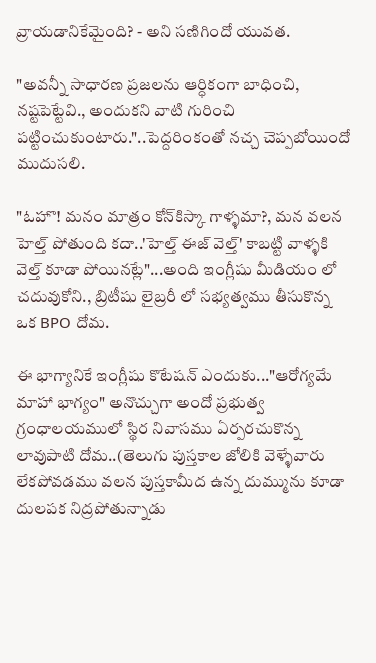వ్రాయడానికేమైంది? - అని సణిగిందో యువత.

"అవన్నీ సాధారణ ప్రజలను ఆర్ధికంగా బాధించి, నష్టపెట్టేవి., అందుకని వాటి గురించి పట్టించుకుంటారు."..పెద్దరింకంతో నచ్చ చెప్పబోయిందో ముదుసలి.

"ఓహొ! మనం మాత్రం కోన్‌కిస్కా గాళ్ళమా?, మన వలన హెల్త్ పోతుంది కదా..'హెల్త్ ఈజ్ వెల్త్' కాబట్టి వాళ్ళకి వెల్త్ కూడా పోయినట్లే"...అంది ఇంగ్లీషు మీడియం లో చదువుకోని., బ్రిటీషు లైబ్రరీ లో సభ్యత్వము తీసుకొన్న ఒక BPO దోమ.

ఈ భాగ్యానికే ఇంగ్లీషు కొటేషన్ ఎందుకు..."ఆరోగ్యమే మాహా భాగ్యం" అనొచ్చుగా అందో ప్రభుత్వ గ్రంధాలయములో స్థిర నివాసము ఏర్పరచుకొన్న లావుపాటి దోమ..(తెలుగు పుస్తకాల జోలికి వెళ్ళేవారు లేకపోవడము వలన పుస్తకామీద ఉన్న దుమ్మును కూడా దులపక నిద్రపోతున్నాడు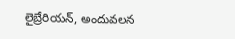లైబ్రేరియన్, అందువలన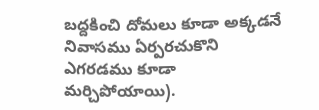బద్దకించి దోమలు కూడా అక్కడనే నివాసము ఏర్పరచుకొని ఎగరడము కూడా మర్చిపోయాయి).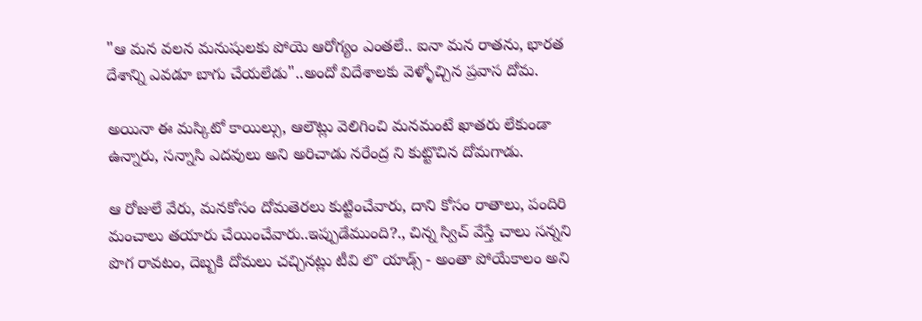"ఆ మన వలన మనుషులకు పోయె ఆరోగ్యం ఎంతలే.. ఐనా మన రాతను, భారత దేశాన్ని ఎవడూ బాగు చేయలేడు"..అందో విదేశాలకు వెళ్ళోచ్చిన ప్రవాస దోమ.

అయినా ఈ మస్కిటో కాయిల్సు, ఆలౌట్లు వెలిగించి మనమంటే ఖాతరు లేకుండా ఉన్నారు, సన్నాసి ఎదవులు అని అరిచాడు నరేంద్ర ని కుట్టొచిన దోమగాడు.

ఆ రోజులే వేరు, మనకోసం దోమతెరలు కుట్టించేవారు, దాని కోసం రాతాలు, పందిరి మంచాలు తయారు చేయించేవారు..ఇప్పుడేముంది?., చిన్న స్విచ్ వేస్తే చాలు సన్నని పొగ రావటం, దెబ్బకి దోమలు చచ్చినట్లు టీవి లొ యాడ్స్ - అంతా పోయేకాలం అని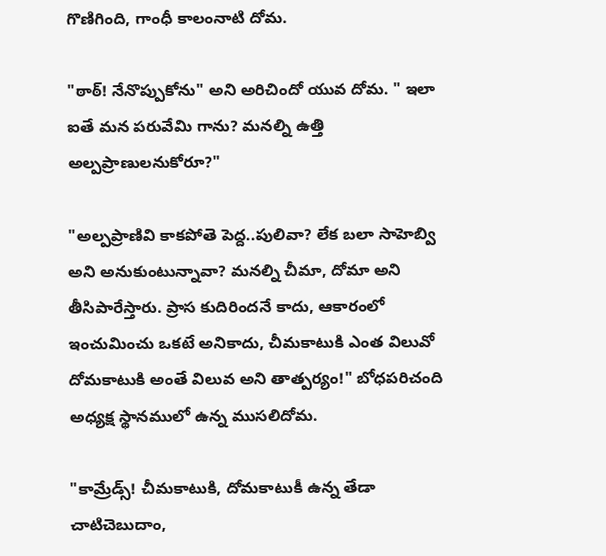గొణిగింది, గాంధీ కాలంనాటి దోమ.

"ఠాఠ్! నేనొప్పుకోను" అని అరిచిందో యువ దోమ. " ఇలా ఐతే మన పరువేమి గాను? మనల్ని ఉత్తి అల్పప్రాణులనుకోరూ?"

"అల్పప్రాణివి కాకపోతె పెద్ద..పులివా? లేక బలా సాహెబ్వి అని అనుకుంటున్నావా? మనల్ని చీమా, దోమా అని తీసిపారేస్తారు. ప్రాస కుదిరిందనే కాదు, ఆకారంలో ఇంచుమించు ఒకటే అనికాదు, చీమకాటుకి ఎంత విలువో దోమకాటుకి అంతే విలువ అని తాత్పర్యం!" బోధపరిచంది అధ్యక్ష స్థానములో ఉన్న ముసలిదోమ.

"కామ్రేడ్స్! చీమకాటుకి, దోమకాటుకీ ఉన్న తేడా చాటిచెబుదాం,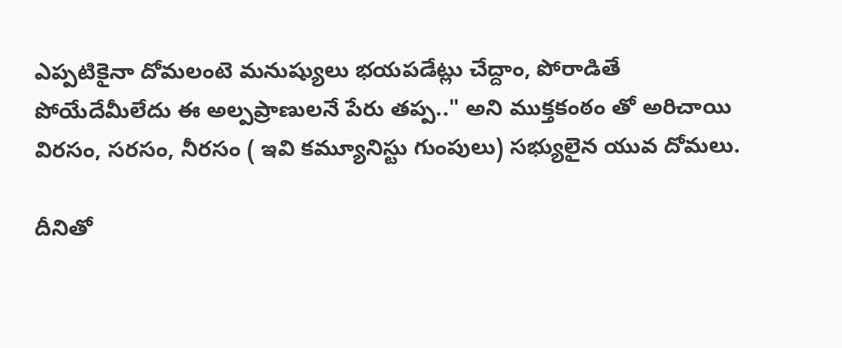ఎప్పటికైనా దోమలంటె మనుష్యులు భయపడేట్లు చేద్దాం, పోరాడితే పోయేదేమీలేదు ఈ అల్పప్రాణులనే పేరు తప్ప.." అని ముక్తకంఠం తో అరిచాయి విరసం, సరసం, నీరసం ( ఇవి కమ్యూనిస్టు గుంపులు) సభ్యులైన యువ దోమలు.

దీనితో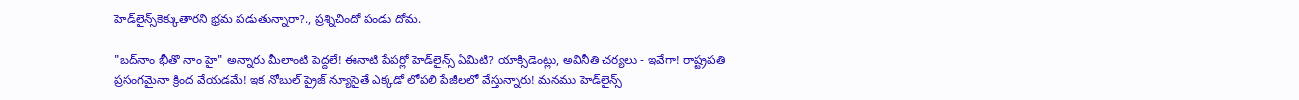హెడ్‌లైన్స్‌కెక్కుతారని భ్రమ పడుతున్నారా?., ప్రశ్నిచిందో పండు దోమ.

"బద్‌నాం భీతొ నాం హై" అన్నారు మీలాంటి పెద్దలే! ఈనాటి పేపర్లో హెడ్‌లైన్స్ ఏమిటి? యాక్సిడెంట్లు, అవినీతి చర్యలు - ఇవేగా! రాష్ట్రపతి ప్రసంగమైనా క్రింద వేయడమే! ఇక నోబుల్ ప్రైజ్ న్యూసైతే ఎక్కడో లోపలి పేజీలలో వేస్తున్నారు! మనము హెడ్‌లైన్స్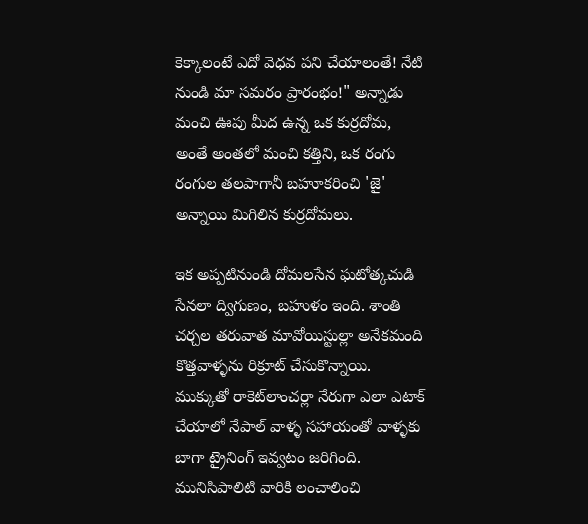కెక్కాలంటే ఎదో వెధవ పని చేయాలంతే! నేటి నుండి మా సమరం ప్రారంభం!" అన్నాడు మంచి ఊపు మీద ఉన్న ఒక కుర్రదోమ, అంతే అంతలో మంచి కత్తిని, ఒక రంగు రంగుల తలపాగానీ బహూకరించి 'జై' అన్నాయి మిగిలిన కుర్రదోమలు.

ఇక అప్పటినుండి దోమలసేన ఘటోత్కచుడి సేనలా ద్విగుణం, బహుళం ఇంది. శాంతి చర్చల తరువాత మావోయిస్టుల్లా అనేకమంది కొత్తవాళ్ళను రిక్రూట్ చేసుకొన్నాయి. ముక్కుతో రాకెట్‌లాంచర్లా నేరుగా ఎలా ఎటాక్ చేయాలో నేపాల్ వాళ్ళ సహాయంతో వాళ్ళకు బాగా ట్రైనింగ్ ఇవ్వటం జరిగింది. మునిసిపాలిటి వారికి లంచాలించి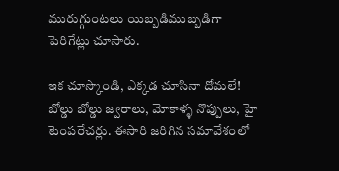మురుగ్గుంటలు యిబ్బడిముబ్బడిగా పెరిగేట్లు చూసారు.

ఇక చూస్కొండి, ఎక్కడ చూసినా దోమలే! బోల్డు బోల్డు జ్వరాలు, మోకాళ్ళ నొప్పులు, హై టెంపరేచర్లు. ఈసారి జరిగిన సమావేశంలో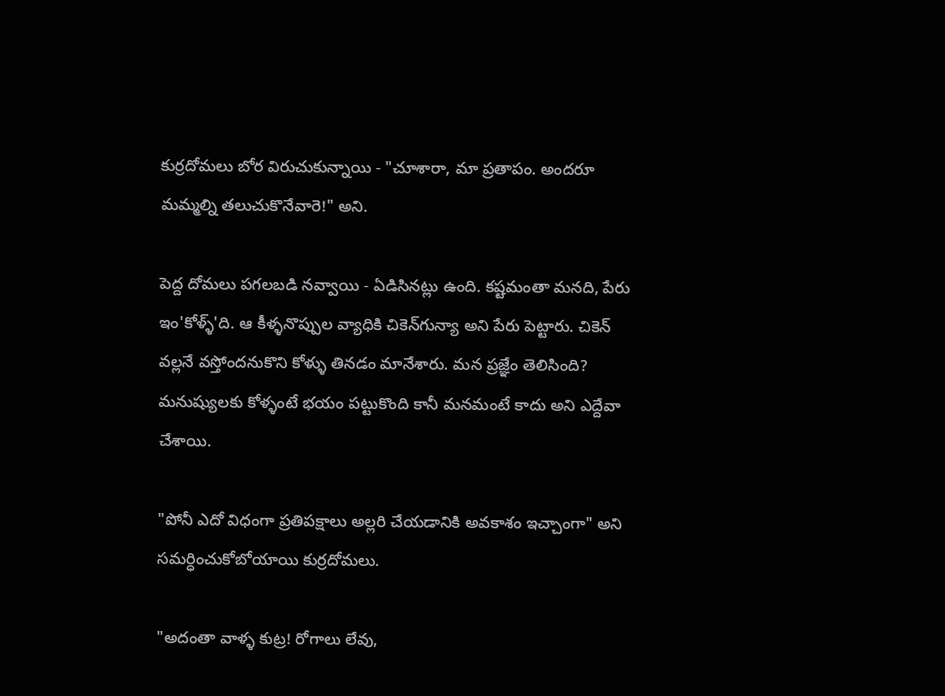కుర్రదోమలు బోర విరుచుకున్నాయి - "చూశారా, మా ప్రతాపం. అందరూ మమ్మల్ని తలుచుకొనేవారె!" అని.

పెద్ద దోమలు పగలబడి నవ్వాయి - ఏడిసినట్లు ఉంది. కష్టమంతా మనది, పేరు ఇం'కోళ్ళ్'ది. ఆ కీళ్ళనొప్పుల వ్యాధికి చికెన్‌గున్యా అని పేరు పెట్టారు. చికెన్ వల్లనే వస్తోందనుకొని కోళ్ళు తినడం మానేశారు. మన ప్రజ్ఞేం తెలిసింది? మనుష్యులకు కోళ్ళంటే భయం పట్టుకొంది కానీ మనమంటే కాదు అని ఎద్దేవా చేశాయి.

"పోనీ ఎదో విధంగా ప్రతిపక్షాలు అల్లరి చేయడానికి అవకాశం ఇచ్చాంగా" అని సమర్ధించుకోబోయాయి కుర్రదోమలు.

"అదంతా వాళ్ళ కుట్ర! రోగాలు లేవు,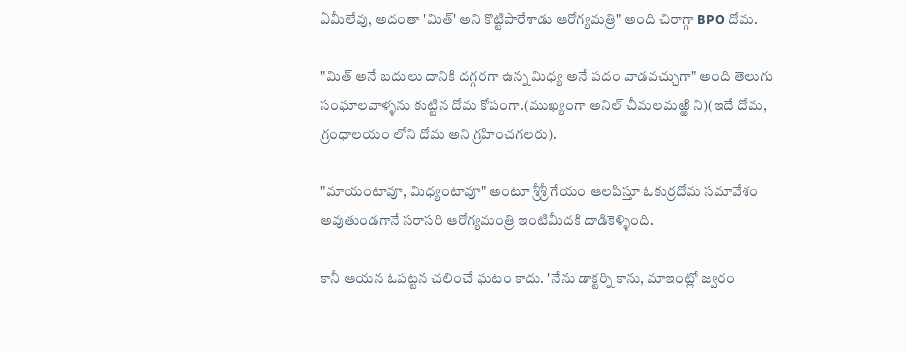ఏమీలేవు, అదంతా 'మిత్' అని కొట్టిపారేశాడు ఆరోగ్యమత్రి" అంది చిరాగ్గా BPO దోమ.

"మిత్ అనే బదులు దానికి దగ్గరగా ఉన్న మిధ్య అనే పదం వాడవచ్చుగా" అంది తెలుగు సంఘాలవాళ్ళను కుట్టిన దోమ కోపంగా.(ముఖ్యంగా అనిల్ చీమలమఱ్ఱి ని)(ఇదే దోమ, గ్రంధాలయం లోని దోమ అని గ్రహించగలరు).

"మాయంటావూ, మిధ్యంటావూ" అంటూ శ్రీశ్రీ గేయం ఆలపిస్తూ ఓకుర్రదోమ సమావేశం అవుతుండగానే సరాసరి ఆరోగ్యమంత్రి ఇంటిమీదకి దాడికెళ్ళింది.

కానీ ఆయన ఓపట్టన చలించే ఘటం కాదు. 'నేను డాక్టర్ని కాను, మాఇంట్లో జ్వరం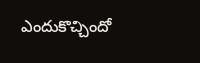ఎందుకొచ్చిందో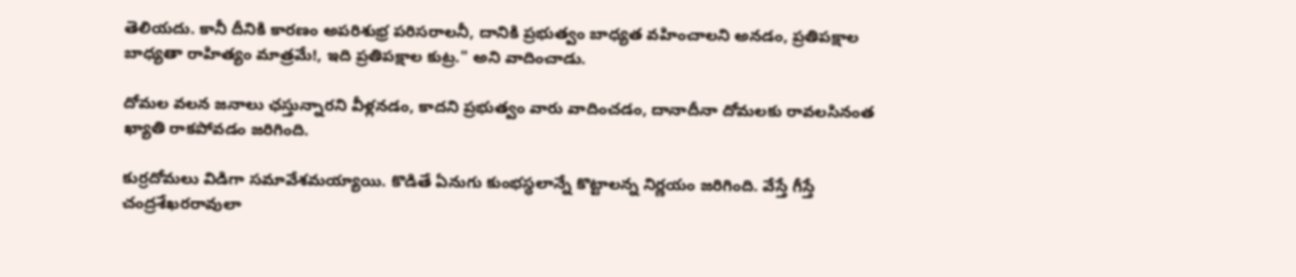తెలియదు. కానీ దీనికి కారణం అపరిశుభ్ర పరిసరాలనీ, దానికి ప్రభుత్వం బాధ్యత వహించాలని అనడం, ప్రతిపక్షాల బాధ్యతా రాహిత్యం మాత్రమే!, ఇది ప్రతిపక్షాల కుట్ర." అని వాదించాడు.

దోమల వలన జనాలు ఛస్తున్నారని వీళ్లనడం, కాదని ప్రభుత్వం వారు వాదించడం, దానాదీనా దోమలకు రావలసినంత ఖ్యాతి రాకపోవడం జరిగింది.

కుర్రదోమలు విడిగా సమావేశమయ్యాయి. కొడితే ఏనుగు కుంభస్ధలాన్నే కొట్టాలన్న నిర్ణయం జరిగింది. వేస్తే గీస్తే చంద్రశేఖరరావులా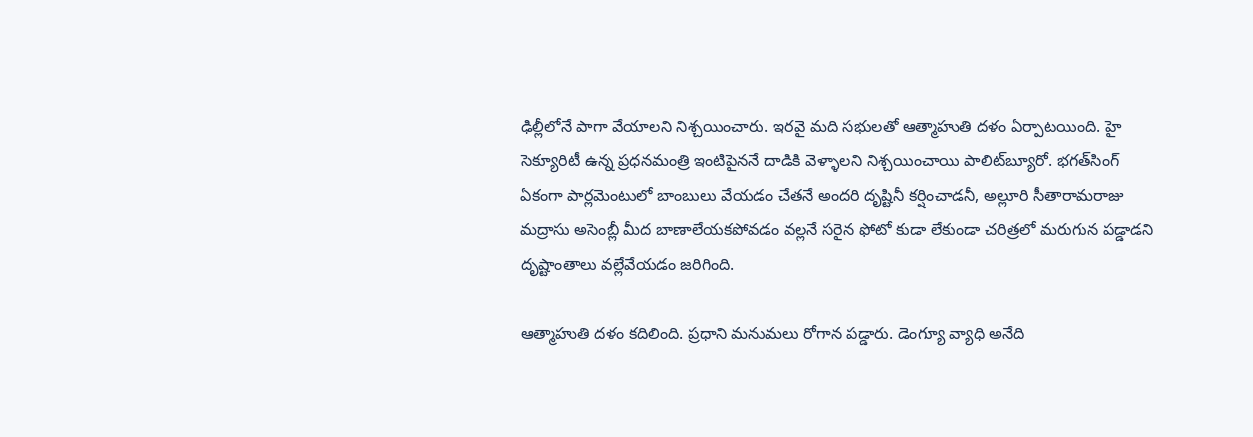ఢిల్లీలోనే పాగా వేయాలని నిశ్చయించారు. ఇరవై మది సభులతో ఆత్మాహుతి దళం ఏర్పాటయింది. హై సెక్యూరిటీ ఉన్న ప్రధనమంత్రి ఇంటిపైననే దాడికి వెళ్ళాలని నిశ్చయించాయి పాలిట్‌బ్యూరో. భగత్‌సింగ్ ఏకంగా పార్లమెంటులో బాంబులు వేయడం చేతనే అందరి దృష్టినీ కర్షించాడనీ, అల్లూరి సీతారామరాజు మద్రాసు అసెంబ్లీ మీద బాణాలేయకపోవడం వల్లనే సరైన ఫోటో కుడా లేకుండా చరిత్రలో మరుగున పడ్డాడని దృష్టాంతాలు వల్లేవేయడం జరిగింది.

ఆత్మాహుతి దళం కదిలింది. ప్రధాని మనుమలు రోగాన పడ్డారు. డెంగ్యూ వ్యాధి అనేది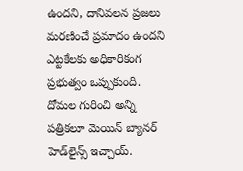ఉందని, దానివలన ప్రజలు మరణించే ప్రమాదం ఉందని ఎట్టకేలకు అధికారికంగ ప్రభుత్వం ఒప్పుకుంది. దోమల గురించి అన్ని పత్రికలూ మెయిన్ బ్యానర్ హెడ్‌లైన్స్ ఇచ్చాయ్.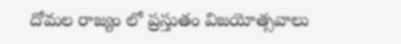దోమల రాజ్యం లో ప్రస్తుతం విజయోత్సవాలు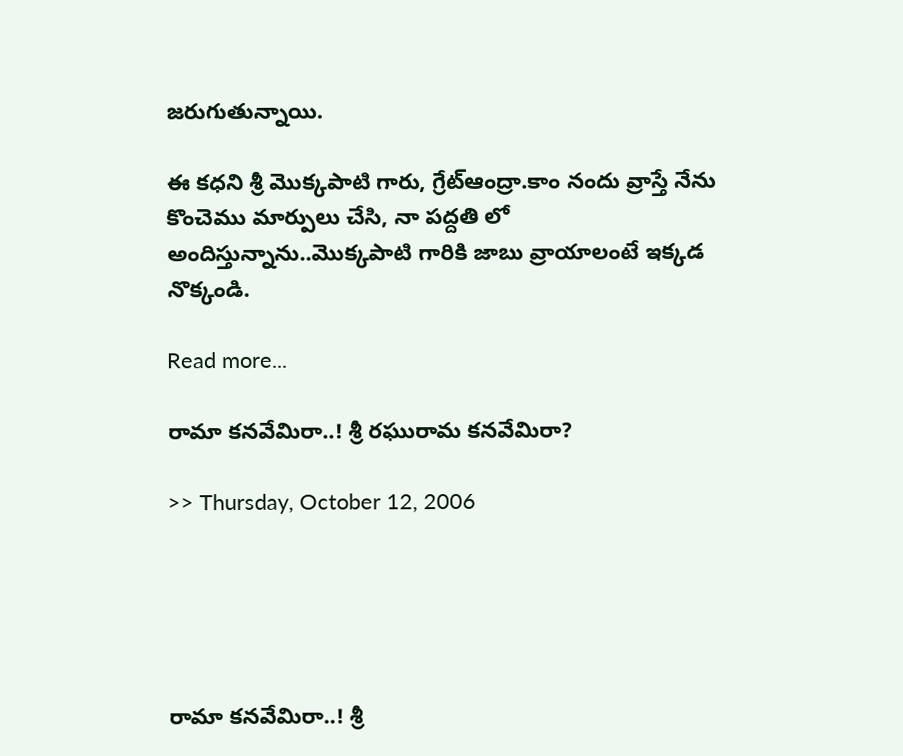జరుగుతున్నాయి.

ఈ కధని శ్రీ మొక్కపాటి గారు, గ్రేట్ఆంద్రా.కాం నందు వ్రాస్తే నేను కొంచెము మార్పులు చేసి, నా పద్దతి లో అందిస్తున్నాను..మొక్కపాటి గారికి జాబు వ్రాయాలంటే ఇక్కడ నొక్కండి.

Read more...

రామా కనవేమిరా..! శ్రీ రఘురామ కనవేమిరా?

>> Thursday, October 12, 2006





రామా కనవేమిరా..! శ్రీ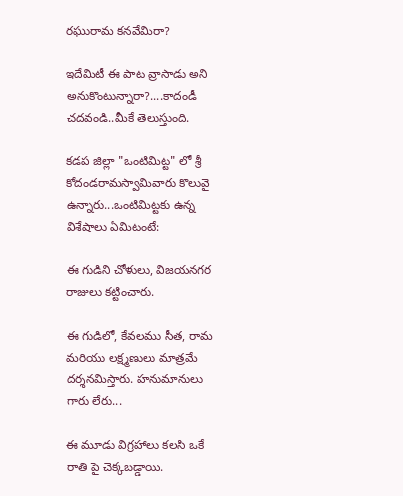రఘురామ కనవేమిరా?

ఇదేమిటీ ఈ పాట వ్రాసాడు అని అనుకొంటున్నారా?....కాదండీ చదవండి..మీకే తెలుస్తుంది.

కడప జిల్లా "ఒంటిమిట్ట" లో శ్రీ కోదండరామస్వామివారు కొలువై ఉన్నారు...ఒంటిమిట్టకు ఉన్న విశేషాలు ఏమిటంటే:

ఈ గుడిని చోళులు, విజయనగర రాజులు కట్టించారు.

ఈ గుడిలో, కేవలము సీత, రామ మరియు లక్ష్మణులు మాత్రమే దర్శనమిస్తారు. హనుమానులు గారు లేరు...

ఈ మూడు విగ్రహాలు కలసి ఒకే రాతి పై చెక్కబడ్డాయి.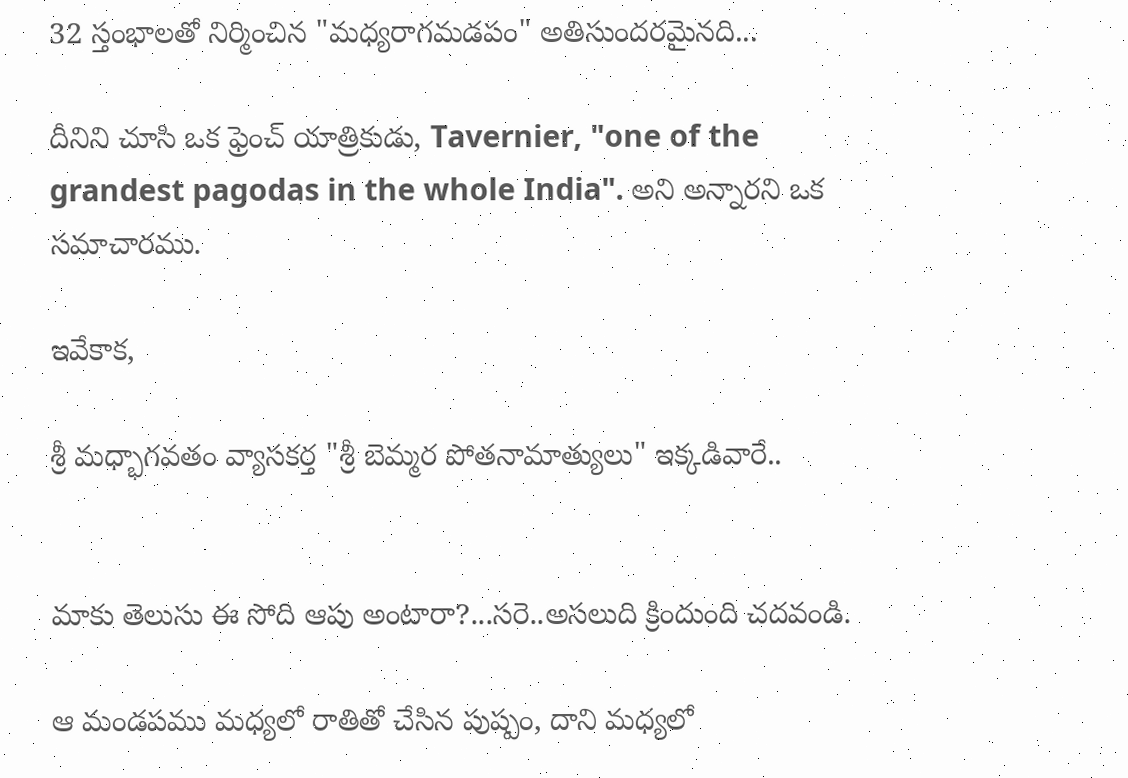32 స్తంభాలతో నిర్మించిన "మధ్యరాగమడపం" అతిసుందరమైనది...

దీనిని చూసి ఒక ఫ్రెంచ్ యాత్రికుడు, Tavernier, "one of the grandest pagodas in the whole India". అని అన్నారని ఒక సమాచారము.

ఇవేకాక,

శ్రీ మధ్భాగవతం వ్యాసకర్త "శ్రీ బెమ్మర పోతనామాత్యులు" ఇక్కడివారే..


మాకు తెలుసు ఈ సోది ఆపు అంటారా?...సరె..అసలుది క్రిందుంది చదవండి.

ఆ మండపము మధ్యలో రాతితో చేసిన పుష్పం, దాని మధ్యలో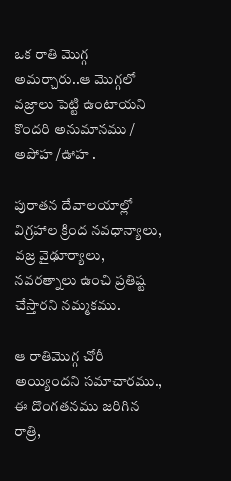ఒక రాతి మొగ్గ అమర్చారు..ఆ మొగ్గలో వజ్రాలు పెట్టి ఉంటాయని కొందరి అనుమానము / అపోహ /ఊహ .

పురాతన దేవాలయాల్లో విగ్రహాల క్రింద నవధాన్యాలు, వజ్ర వైఢూర్యాలు, నవరత్నాలు ఉంచి ప్రతిష్ట చేస్తారని నమ్మకము.

ఆ రాతిమొగ్గ చోరీ అయ్యిందని సమాచారము., ఈ దొంగతనము జరిగిన రాత్రి,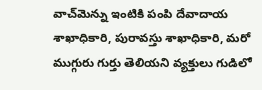వాచ్‌మెన్ను ఇంటికి పంపి దేవాదాయ శాఖాధికారి, పురావస్తు శాఖాధికారి, మరో ముగ్గురు గుర్తు తెలియని వ్యక్తులు గుడిలో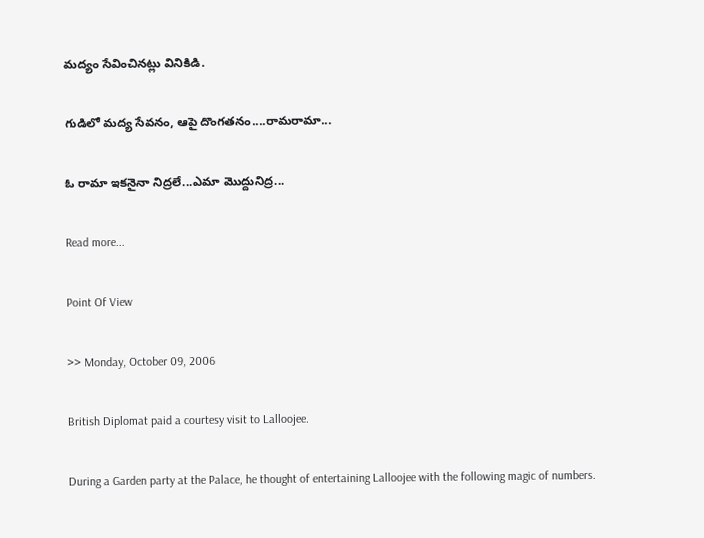మద్యం సేవించినట్లు వినికిడి.

గుడిలో మద్య సేవనం, ఆపై దొంగతనం....రామరామా...

ఓ రామా ఇకనైనా నిద్రలే...ఎమా మొద్దునిద్ర...

Read more...

Point Of View

>> Monday, October 09, 2006

British Diplomat paid a courtesy visit to Lalloojee.

During a Garden party at the Palace, he thought of entertaining Lalloojee with the following magic of numbers.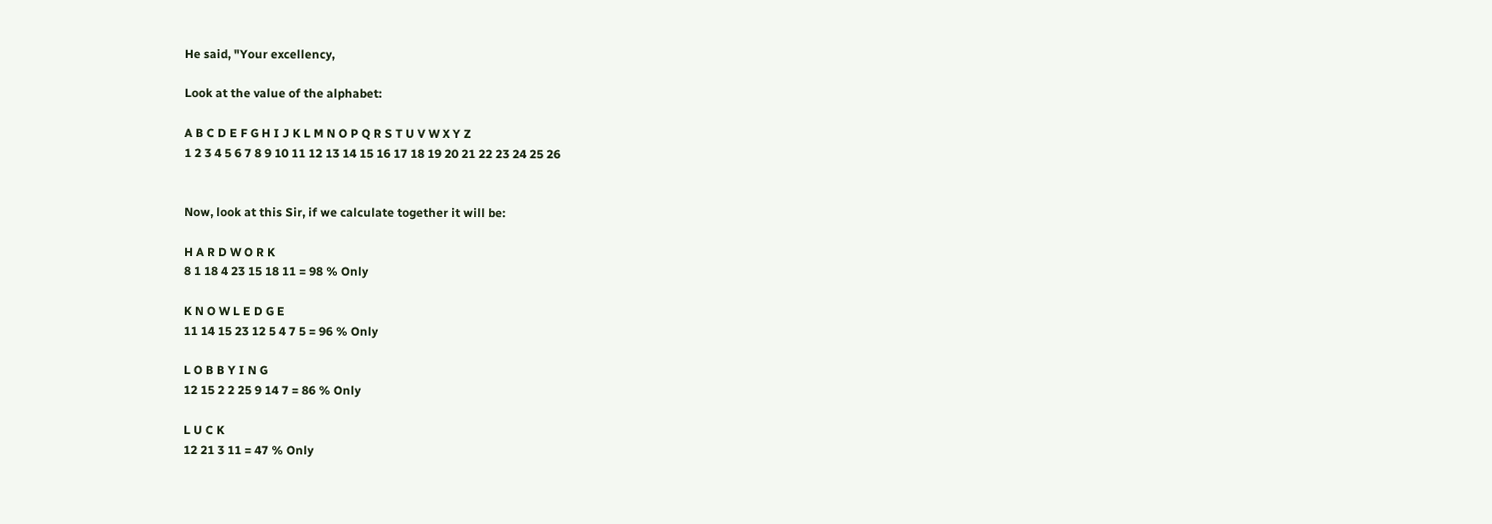He said, "Your excellency,

Look at the value of the alphabet:

A B C D E F G H I J K L M N O P Q R S T U V W X Y Z
1 2 3 4 5 6 7 8 9 10 11 12 13 14 15 16 17 18 19 20 21 22 23 24 25 26


Now, look at this Sir, if we calculate together it will be:

H A R D W O R K
8 1 18 4 23 15 18 11 = 98 % Only

K N O W L E D G E
11 14 15 23 12 5 4 7 5 = 96 % Only

L O B B Y I N G
12 15 2 2 25 9 14 7 = 86 % Only

L U C K
12 21 3 11 = 47 % Only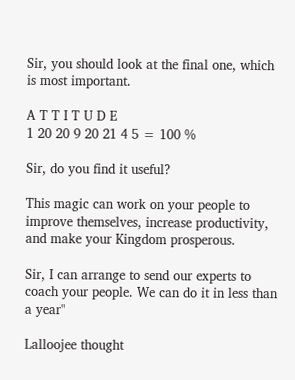Sir, you should look at the final one, which is most important.

A T T I T U D E
1 20 20 9 20 21 4 5 = 100 %

Sir, do you find it useful?

This magic can work on your people to improve themselves, increase productivity, and make your Kingdom prosperous.

Sir, I can arrange to send our experts to coach your people. We can do it in less than a year"

Lalloojee thought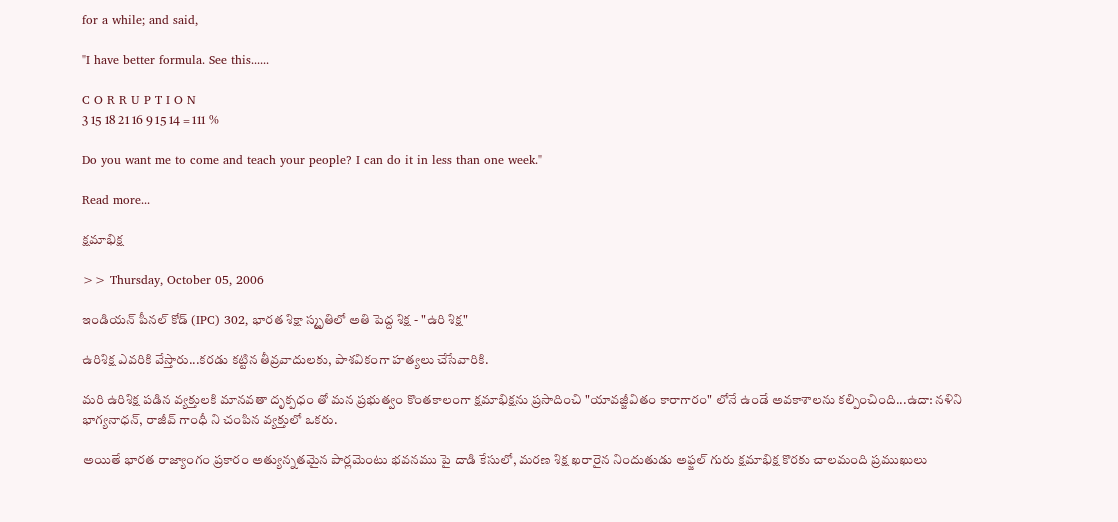for a while; and said,

"I have better formula. See this......

C O R R U P T I O N
3 15 18 21 16 9 15 14 = 111 %

Do you want me to come and teach your people? I can do it in less than one week."

Read more...

క్షమాభిక్ష

>> Thursday, October 05, 2006

ఇండియన్ పీనల్ కోడ్ (IPC) 302, భారత శిక్షా స్మృతిలో అతి పెద్ద శిక్ష - "ఉరి శిక్ష"

ఉరిశిక్ష ఎవరికి వేస్తారు...కరడు కట్టిన తీవ్రవాదులకు, పాశవికంగా హత్యలు చేసేవారికి.

మరి ఉరిశిక్ష పడిన వ్యక్తులకి మానవతా దృక్పధం తో మన ప్రభుత్వం కొంతకాలంగా క్షమాభిక్షను ప్రసాదించి "యావజ్జీవితం కారాగారం" లోనే ఉండే అవకాశాలను కల్పించింది...ఉదా: నళిని భాగ్యనాధన్, రాజీవ్ గాంధీ ని చంపిన వ్యక్తులో ఒకరు.

అయితే భారత రాజ్యాంగం ప్రకారం అత్యున్నతమైన పార్లమెంటు భవనము పై దాడి కేసులో, మరణ శిక్ష ఖరారైన నిందుతుడు అఫ్జల్ గురు క్షమాభిక్ష కొరకు చాలమంది ప్రముఖులు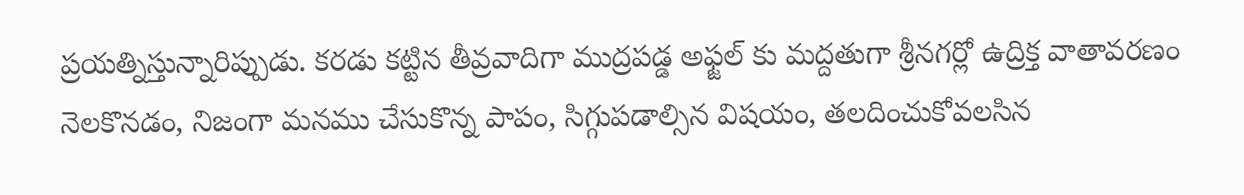ప్రయత్నిస్తున్నారిప్పుడు. కరడు కట్టిన తీవ్రవాదిగా ముద్రపడ్డ అఫ్జల్ కు మద్దతుగా శ్రీనగర్లో ఉద్రిక్త వాతావరణం నెలకొనడం, నిజంగా మనము చేసుకొన్న పాపం, సిగ్గుపడాల్సిన విషయం, తలదించుకోవలసిన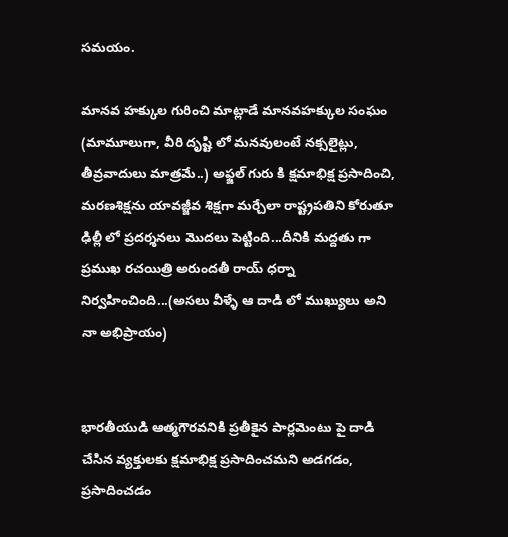సమయం.

మానవ హక్కుల గురించి మాట్లాడే మానవహక్కుల సంఘం (మామూలుగా, వీరి దృష్టి లో మనవులంటే నక్సలైట్లు, తీవ్రవాదులు మాత్రమే..) అఫ్జల్ గురు కి క్షమాభిక్ష ప్రసాదించి, మరణశిక్షను యావజ్జీవ శిక్షగా మర్చేలా రాష్ట్రపతిని కోరుతూ ఢిల్లీ లో ప్రదర్శనలు మొదలు పెట్టింది...దీనికి మద్దతు గా ప్రముఖ రచయిత్రి అరుందతీ రాయ్ ధర్నా నిర్వహించింది...(అసలు వీళ్ళే ఆ దాడి లో ముఖ్యులు అని నా అభిప్రాయం)


భారతీయుడి ఆత్మగౌరవనికి ప్రతీకైన పార్లమెంటు పై దాడి చేసిన వ్యక్తులకు క్షమాభిక్ష ప్రసాదించమని అడగడం, ప్రసాదించడం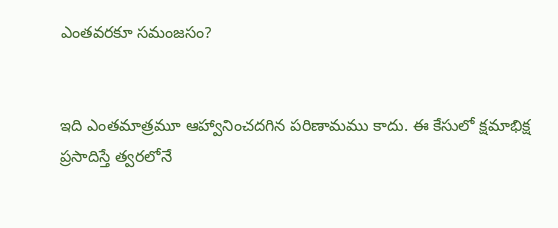ఎంతవరకూ సమంజసం?


ఇది ఎంతమాత్రమూ ఆహ్వానించదగిన పరిణామము కాదు. ఈ కేసులో క్షమాభిక్ష ప్రసాదిస్తే త్వరలోనే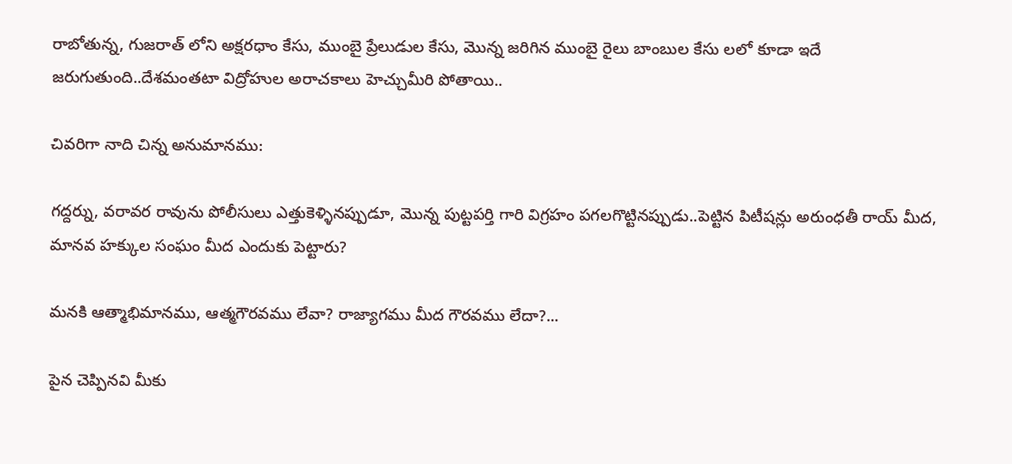రాబోతున్న, గుజరాత్ లోని అక్షరధాం కేసు, ముంబై ప్రేలుడుల కేసు, మొన్న జరిగిన ముంబై రైలు బాంబుల కేసు లలో కూడా ఇదే జరుగుతుంది..దేశమంతటా విద్రోహుల అరాచకాలు హెచ్చుమీరి పోతాయి..

చివరిగా నాది చిన్న అనుమానము:

గద్దర్ను, వరావర రావును పోలీసులు ఎత్తుకెళ్ళినప్పుడూ, మొన్న పుట్టపర్తి గారి విగ్రహం పగలగొట్టినప్పుడు..పెట్టిన పిటీషన్లు అరుంధతీ రాయ్ మీద, మానవ హక్కుల సంఘం మీద ఎందుకు పెట్టారు?

మనకి ఆత్మాభిమానము, ఆత్మగౌరవము లేవా? రాజ్యాగము మీద గౌరవము లేదా?...

పైన చెప్పినవి మీకు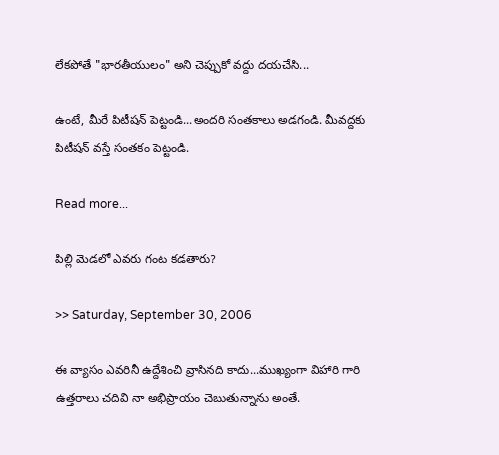లేకపోతే "భారతీయులం" అని చెప్పుకో వద్దు దయచేసి...

ఉంటే, మీరే పిటీషన్ పెట్టండి...అందరి సంతకాలు అడగండి. మీవద్దకు పిటీషన్ వస్తే సంతకం పెట్టండి.

Read more...

పిల్లి మెడలో ఎవరు గంట కడతారు?

>> Saturday, September 30, 2006

ఈ వ్యాసం ఎవరినీ ఉద్దేశించి వ్రాసినది కాదు...ముఖ్యంగా విహారి గారి ఉత్తరాలు చదివి నా అభిప్రాయం చెబుతున్నాను అంతే.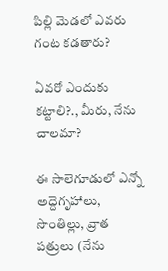పిల్లి మెడలో ఎవరు గంట కడతారు?

ఏవరో ఎందుకు కట్టాలి?., మీరు, నేను చాలమా?

ఈ సాలెగూడులో ఎన్నో అద్దెగృహాలు, సొంతిల్లు, వ్రాత పత్రులు (నేను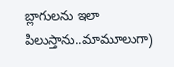బ్లాగులను ఇలా పిలుస్తాను..మామూలుగా)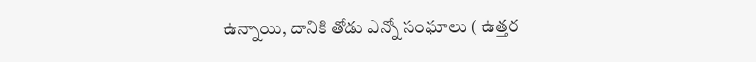ఉన్నాయి, దానికి తోడు ఎన్నో సంఘాలు ( ఉత్తర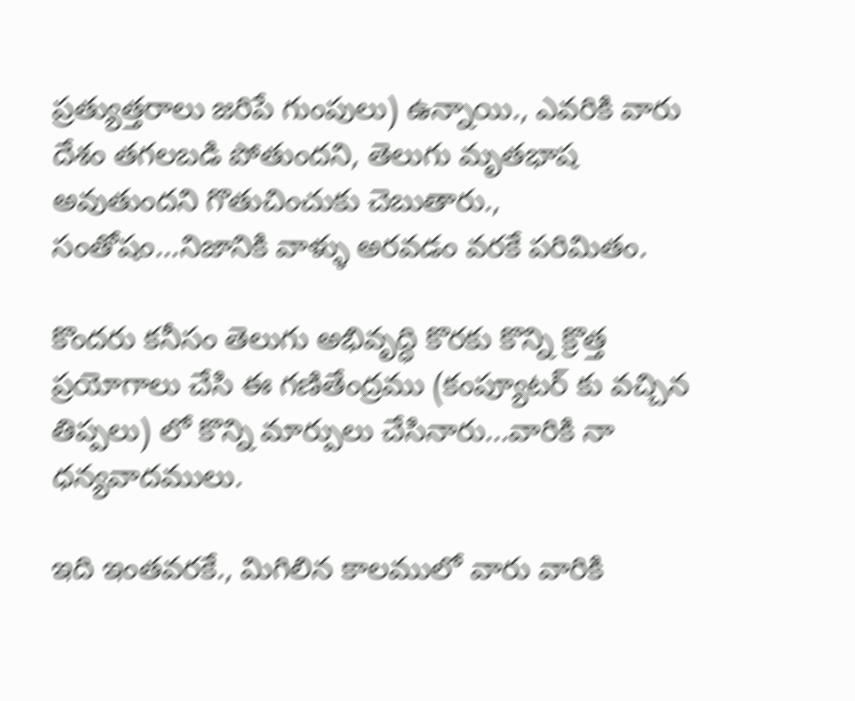ప్రత్యుత్తరాలు జరిపే గుంపులు) ఉన్నాయి., ఎవరికి వారు దేశం తగలబడి పోతుందని, తెలుగు మృతభాష అవుతుందని గొతుచించుకు చెబుతారు., సంతోషం...నిజానికి వాళ్ళు అరవడం వరకే పరిమితం.

కొందరు కనీసం తెలుగు అభివృద్ధి కొరకు కొన్ని క్రొత్త ప్రయోగాలు చేసి ఈ గణితేంద్రము (కంప్యూటర్ కు వచ్చిన తిప్పలు) లో కొన్ని మార్పులు చేసినారు...వారికి నా ధన్యవాదములు.

ఇది ఇంతవరకే., మిగిలిన కాలములో వారు వారికి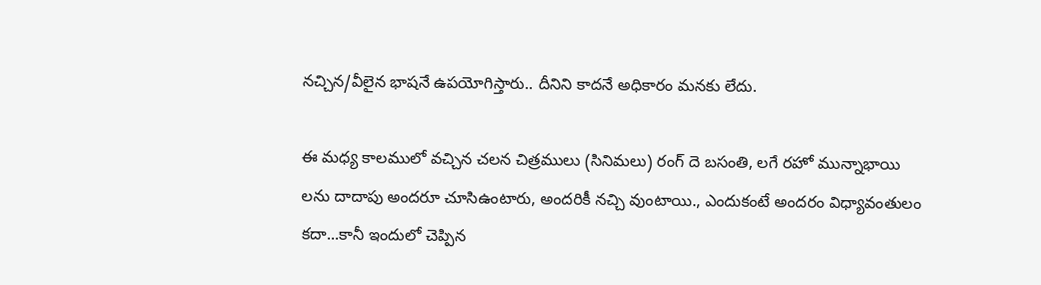నచ్చిన/వీలైన భాషనే ఉపయోగిస్తారు.. దీనిని కాదనే అధికారం మనకు లేదు.

ఈ మధ్య కాలములో వచ్చిన చలన చిత్రములు (సినిమలు) రంగ్ దె బసంతి, లగే రహో మున్నాభాయి లను దాదాపు అందరూ చూసిఉంటారు, అందరికీ నచ్చి వుంటాయి., ఎందుకంటే అందరం విధ్యావంతులం కదా...కానీ ఇందులో చెప్పిన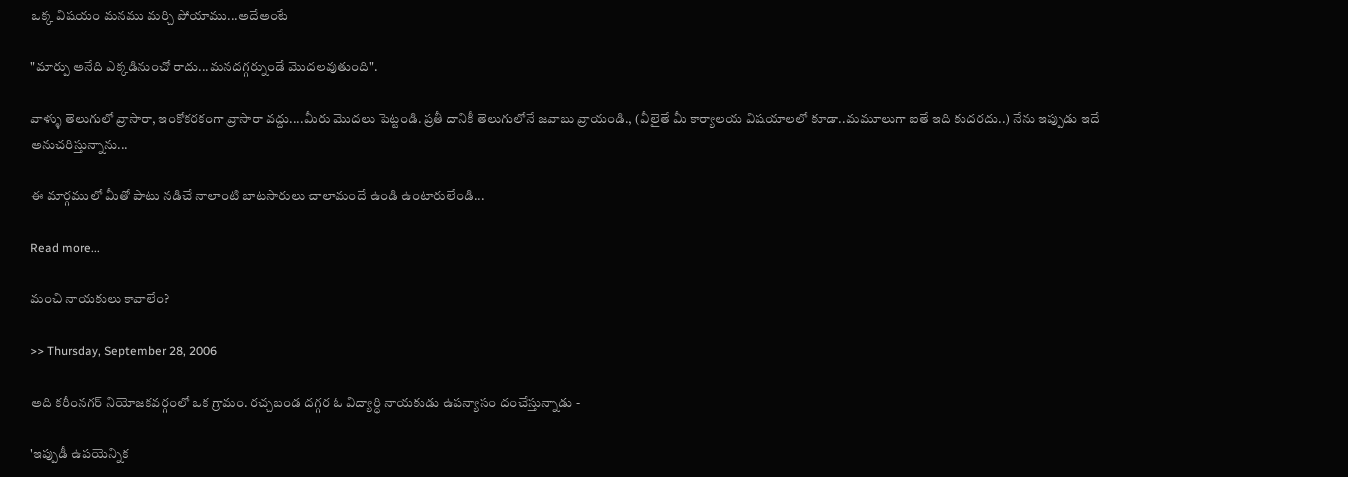ఒక్క విషయం మనము మర్చి పోయాము...అదేఅంటే

"మార్పు అనేది ఎక్కడినుంచో రాదు...మనదగ్గర్నుండే మొదలవుతుంది".

వాళ్ళు తెలుగులో వ్రాసారా, ఇంకోకరకంగా వ్రాసారా వద్దు....మీరు మొదలు పెట్టండి. ప్రతీ దానికీ తెలుగులోనే జవాబు వ్రాయండి., (వీలైతే మీ కార్యాలయ విషయాలలో కూడా..మమూలుగా ఐతే ఇది కుదరదు..) నేను ఇప్పుడు ఇదే అనుచరిస్తున్నాను...

ఈ మార్గములో మీతో పాటు నడిచే నాలాంటి బాటసారులు చాలామందే ఉండి ఉంటారులేండి...

Read more...

మంచి నాయకులు కావాలేం?

>> Thursday, September 28, 2006

అది కరీంనగర్ నియోజకవర్గంలో ఒక గ్రామం. రచ్చబండ దగ్గర ఓ విద్యార్ధి నాయకుడు ఉపన్యాసం దంచేస్తున్నాడు -

'ఇప్పుడీ ఉపయెన్నిక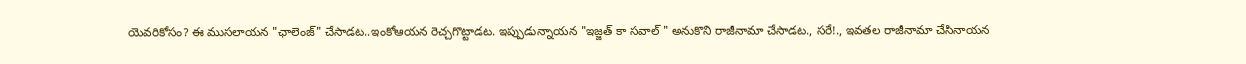యెవరికోసం? ఈ ముసలాయన "ఛాలెంజ్" చేసాడట..ఇంకోఆయన రెచ్చగొట్టాడట. ఇప్పుడున్నాయన "ఇజ్జత్ కా సవాల్ " అనుకొని రాజీనామా చేసాడట., సరే!., ఇవతల రాజీనామా చేసినాయన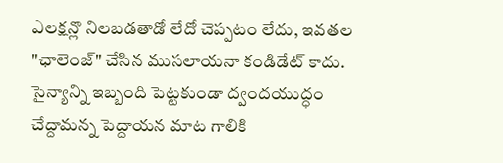ఎలక్షన్లొ నిలబడతాడో లేదో చెప్పటం లేదు, ఇవతల "ఛాలెంజ్" చేసిన ముసలాయనా కండిడేట్ కాదు. సైన్యాన్ని ఇబ్బంది పెట్టకుండా ద్వందయుద్ధం చేద్దామన్న పెద్దాయన మాట గాలికి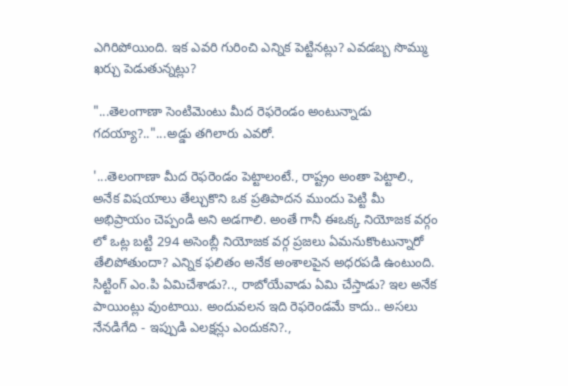ఎగిరిపోయింది. ఇక ఎవరి గురించి ఎన్నిక పెట్టినట్లు? ఎవడబ్బ సొమ్ము ఖర్చు పెడుతున్నట్లు?

"...తెలంగాణా సెంటిమెంటు మీద రెఫరెండం అంటున్నాడు గదయ్యా?.."...అడ్డు తగిలారు ఎవరో.

'...తెలంగాణా మీద రెఫరెండం పెట్టాలంటే., రాష్ట్రం అంతా పెట్టాలి., అనేక విషయాలు తేల్చుకొని ఒక ప్రతిపాదన ముందు పెట్టి మీ అభిప్రాయం చెప్పండి అని అడగాలి. అంతే గానీ ఈఒక్క నియోజక వర్గం లో ఒట్ల బట్టి 294 అసెంబ్లీ నియోజక వర్గ ప్రజలు ఏమనుకొంటున్నారో తేలిపోతుందా? ఎన్నిక ఫలితం అనేక అంశాలపైన అధరపడి ఉంటుంది. సిట్టింగ్ ఎం.పి ఏమిచేశాడు?.., రాబోయేవాడు ఏమి చేస్తాడు? ఇల అనేక పాయింట్లు వుంటాయి. అందువలన ఇది రెఫరెండమే కాదు.. అసలు నేనడిగేది - ఇప్పుడి ఎలక్షన్లు ఎందుకని?.,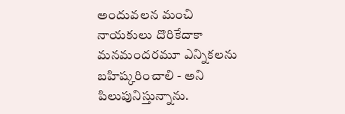అందువలన మంచి నాయకులు దొరికేదాకా మనమందరమూ ఎన్నికలను బహిష్కరించాలి - అని పిలుపునిస్తున్నాను.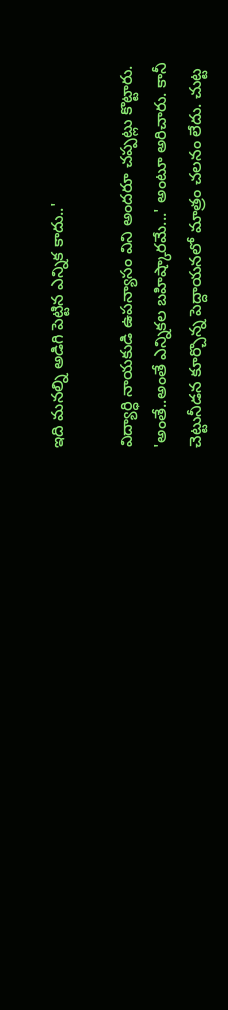ఇది మనల్ని అడిగి పెట్టిన ఎన్నిక కాదు..'

విద్యార్ధి నాయకుడి ఉపన్యాసం విని అందరూ చప్పట్లు కొట్టారు. 'అంతే..అంతే ఎన్నికల బహిష్కారమే...' అంటూ అరిచారు. కానీ చెట్టునీడన కూర్చొన్న పెద్దాయనలో మాత్రం చలనం లేదు. చుట్ట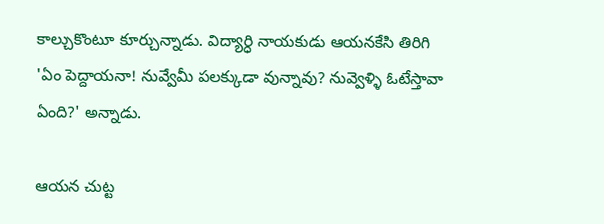కాల్చుకొంటూ కూర్చున్నాడు. విద్యార్ధి నాయకుడు ఆయనకేసి తిరిగి 'ఏం పెద్దాయనా! నువ్వేమీ పలక్కుడా వున్నావు? నువ్వెళ్ళి ఓటేస్తావా ఏంది?' అన్నాడు.

ఆయన చుట్ట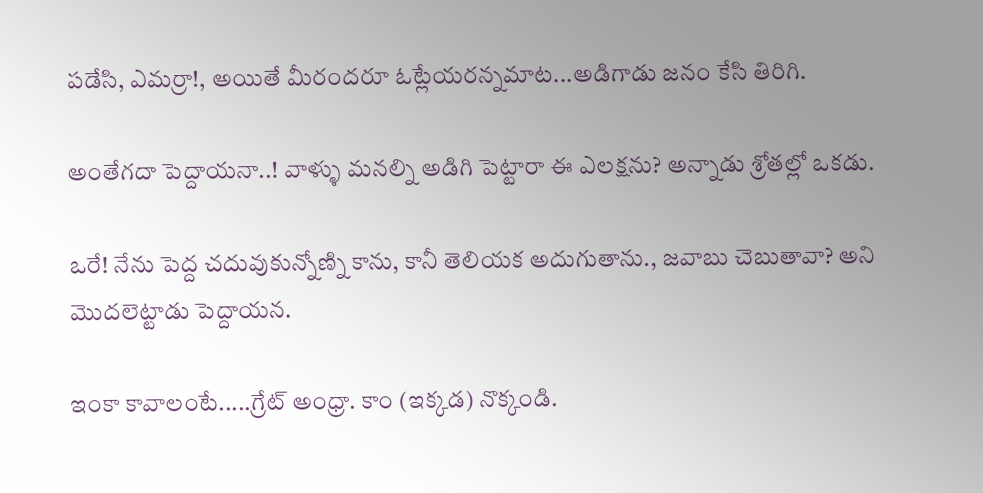పడేసి, ఎమర్రా!, అయితే మీరందరూ ఓట్లేయరన్నమాట...అడిగాడు జనం కేసి తిరిగి.

అంతేగదా పెద్దాయనా..! వాళ్ళు మనల్ని అడిగి పెట్టారా ఈ ఎలక్షను? అన్నాడు శ్రోతల్లో ఒకడు.

ఒరే! నేను పెద్ద చదువుకున్నోణ్ని కాను, కానీ తెలియక అదుగుతాను., జవాబు చెబుతావా? అని మొదలెట్టాడు పెద్దాయన.

ఇంకా కావాలంటే.....గ్రేట్ అంధ్రా. కాం (ఇక్కడ) నొక్కండి.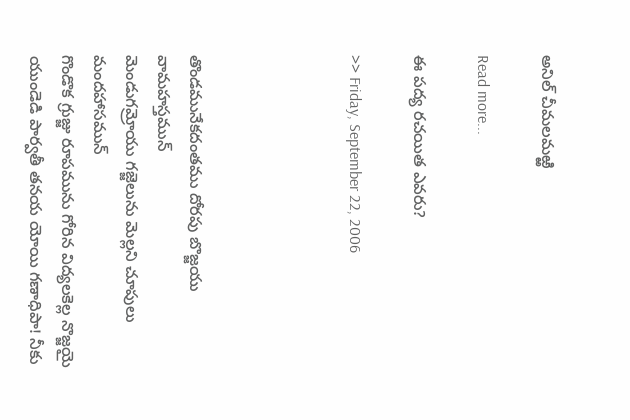అనిల్ చీమలమఱ్ఱి

Read more...

ఈ పద్య రచయిత ఎవరు?

>> Friday, September 22, 2006




తొండమునేకదంతము దోరపు బొజ్జయు వామహస్తమున్
మెండుగమ్రోయు గజ్జెలును మెల్లని చూపులు మందహాసమున్
గొండొక గ్రుజ్జు రూపమును గోరిన విద్యలకెల్ల నొజ్జయై
యుండెడి పార్వతీ తనయ యోయి గణాధిపా! నీకు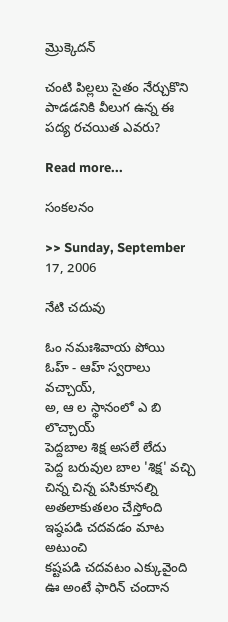మ్రొక్కెదన్

చంటి పిల్లలు సైతం నేర్చుకొని పాడడనికి వీలుగ ఉన్న ఈ పద్య రచయిత ఎవరు?

Read more...

సంకలనం

>> Sunday, September 17, 2006

నేటి చదువు

ఓం నమఃశివాయ పోయి
ఓహ్ - ఆహ్ స్వరాలు వచ్చాయ్,
అ, ఆ ల స్థానంలో ఎ బి లొచ్చాయ్
పెద్దబాల శిక్ష అసలే లేదు
పెద్ద బరువుల బాల 'శిక్ష' వచ్చి
చిన్న చిన్న పసికూనల్ని
అతలాకుతలం చేస్తోంది
ఇష్ఠపడి చదవడం మాట అటుంచి
కష్టపడి చదవటం ఎక్కువైంది
ఊ అంటే ఫారిన్ చందాన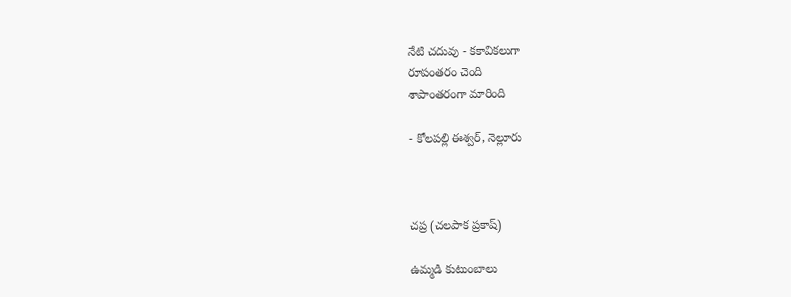నేటి చదువు - కకావికలుగా
రూపంతరం చెంది
శాపాంతరంగా మారింది

- కోలపల్లి ఈశ్వర్, నెల్లూరు



చప్ర (చలపాక ప్రకాష్)

ఉమ్మడి కుటుంబాలు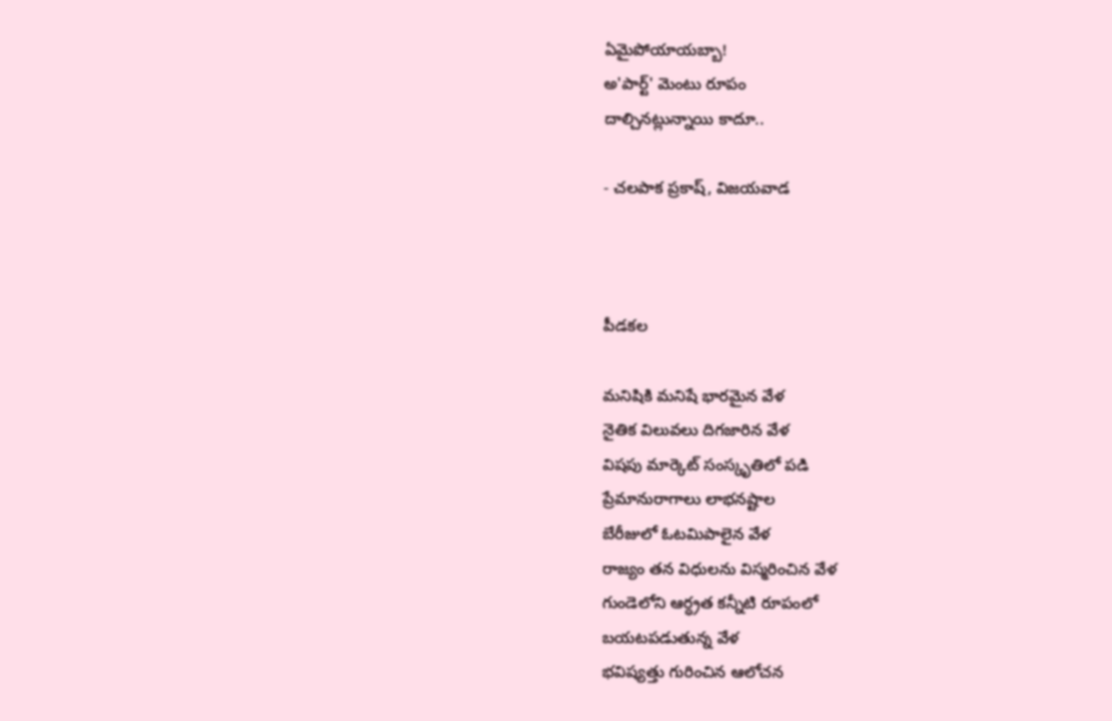ఏమైపోయాయబ్బా!
అ'పార్ట్' మెంటు రూపం
దాల్చినట్లున్నాయి కాదూ..

- చలపాక ప్రకాష్, విజయవాడ



పీడకల

మనిషికి మనిషే భారమైన వేళ
నైతిక విలువలు దిగజారిన వేళ
విషపు మార్కెట్ సంస్కృతిలో పడి
ప్రేమానురాగాలు లాభనష్టాల
బేరీజులో ఓటమిపాలైన వేళ
రాజ్యం తన విధులను విస్మరించిన వేళ
గుండెలోని ఆర్ధ్రత కన్నీటి రూపంలో
బయటపడుతున్న వేళ
భవిష్యత్తు గురించిన ఆలోచన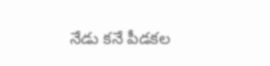నేడు కనే పీడకల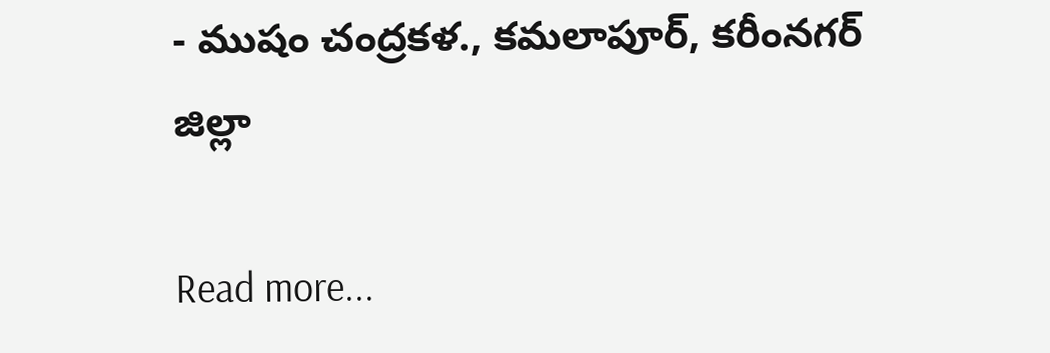- ముషం చంద్రకళ., కమలాపూర్, కరీంనగర్ జిల్లా

Read more...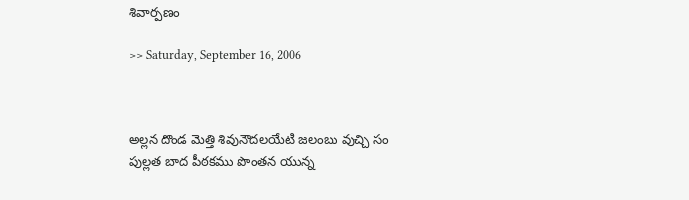శివార్పణం

>> Saturday, September 16, 2006



అల్లన దొండ మెత్తి శివునౌదలయేటి జలంబు వుచ్చి సం
పుల్లత బాద పీఠకము పొంతన యున్న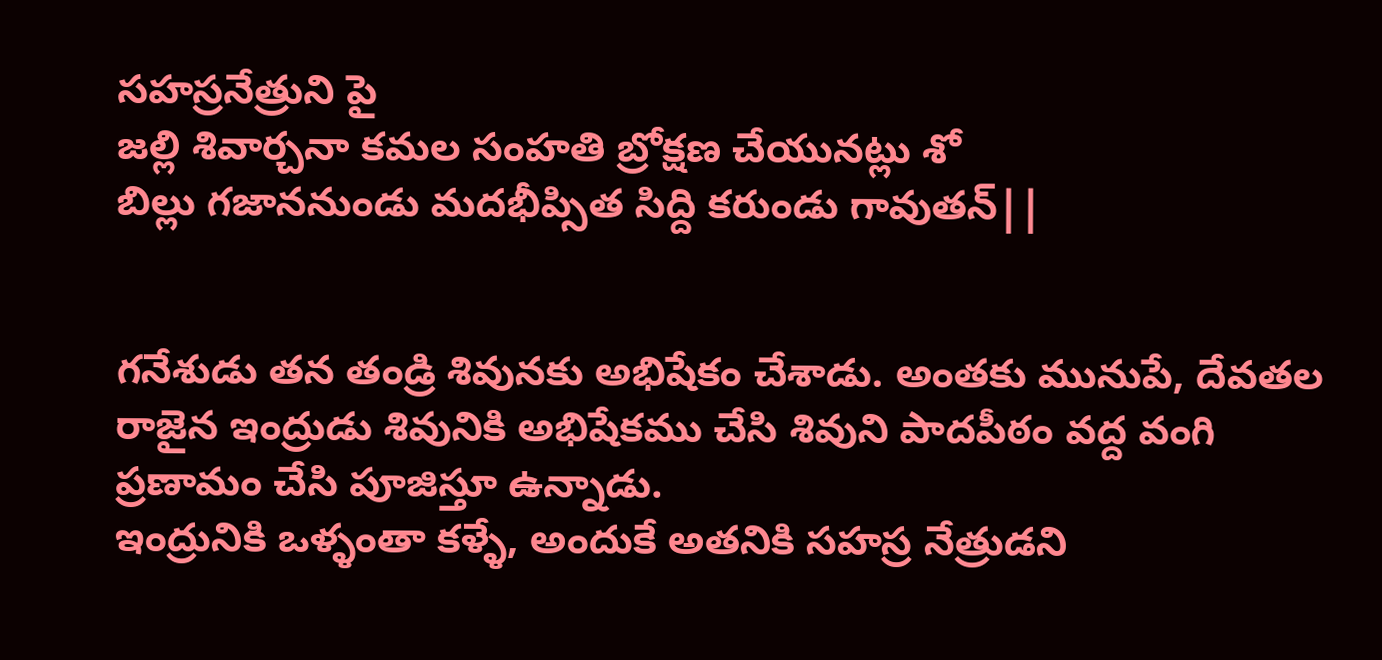సహస్రనేత్రుని పై
జల్లి శివార్చనా కమల సంహతి బ్రోక్షణ చేయునట్లు శో
బిల్లు గజాననుండు మదభీప్సిత సిద్ది కరుండు గావుతన్||


గనేశుడు తన తండ్రి శివునకు అభిషేకం చేశాడు. అంతకు మునుపే, దేవతల రాజైన ఇంద్రుడు శివునికి అభిషేకము చేసి శివుని పాదపీఠం వద్ద వంగి ప్రణామం చేసి పూజిస్తూ ఉన్నాడు.
ఇంద్రునికి ఒళ్ళంతా కళ్ళే, అందుకే అతనికి సహస్ర నేత్రుడని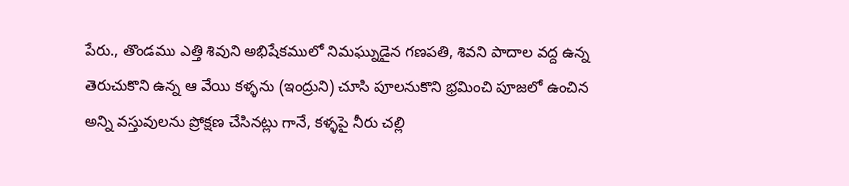పేరు., తొండము ఎత్తి శివుని అభిషేకములో నిమఘ్నుడైన గణపతి, శివని పాదాల వద్ద ఉన్న తెరుచుకొని ఉన్న ఆ వేయి కళ్ళను (ఇంద్రుని) చూసి పూలనుకొని భ్రమించి పూజలో ఉంచిన అన్ని వస్తువులను ప్రోక్షణ చేసినట్లు గానే, కళ్ళపై నీరు చల్లి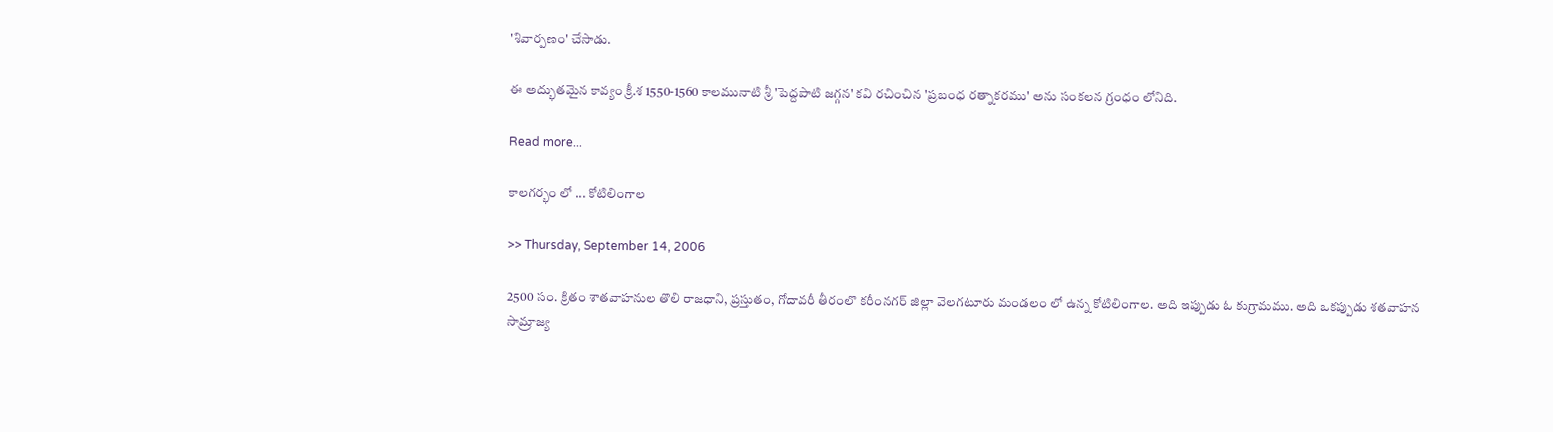'శివార్పణం' చేసాడు.

ఈ అద్భుతమైన కావ్యం క్రీ.శ 1550-1560 కాలమునాటి శ్రీ 'పెద్దపాటి జగ్గన' కవి రచించిన 'ప్రబంధ రత్నాకరము' అను సంకలన గ్రంధం లోనిది.

Read more...

కాలగర్భం లో ... కోటిలింగాల

>> Thursday, September 14, 2006

2500 సం. క్రితం శాతవాహనుల తొలి రాజధాని, ప్రస్తుతం, గోదావరీ తీరంలొ కరీంనగర్ జిల్లా వెలగటూరు మండలం లో ఉన్న కోటిలింగాల. అది ఇప్పుడు ఓ కుగ్రామము. అది ఒకప్పుడు శతవాహన సామ్రాజ్య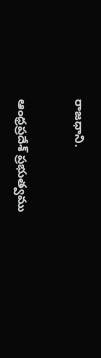రాజధాని.

ఆంధ్రప్రదేశ్ ప్రభుత్వము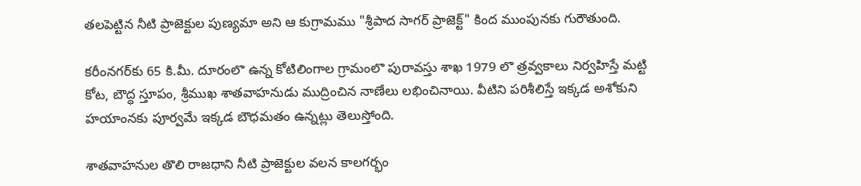తలపెట్టిన నీటి ప్రాజెక్టుల పుణ్యమా అని ఆ కుగ్రామము "శ్రీపాద సాగర్ ప్రాజెక్ట్" కింద ముంపునకు గురౌతుంది.

కరీంనగర్‌కు 65 కి.మీ. దూరంలొ ఉన్న కోటిలింగాల గ్రామంలొ పురావస్తు శాఖ 1979 లొ త్రవ్వకాలు నిర్వహిస్తే మట్టి కోట, బౌద్ధ స్తూపం, శ్రీముఖ శాతవాహనుడు ముద్రించిన నాణేలు లభించినాయి. వీటిని పరిశీలిస్తే ఇక్కడ అశోకుని హయాంనకు పూర్వమే ఇక్కడ బౌధమతం ఉన్నట్లు తెలుస్తోంది.

శాతవాహనుల తొలి రాజధాని నీటి ప్రాజెక్టుల వలన కాలగర్భం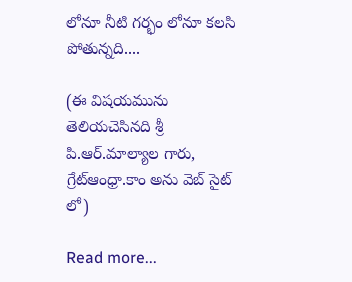లోనూ నీటి గర్భం లోనూ కలసి పోతున్నది....

(ఈ విషయమును తెలియచెసినది శ్రీ పి.ఆర్.మాల్యాల గారు, గ్రేట్ఆంధ్రా.కాం అను వెబ్ సైట్ లో)

Read more...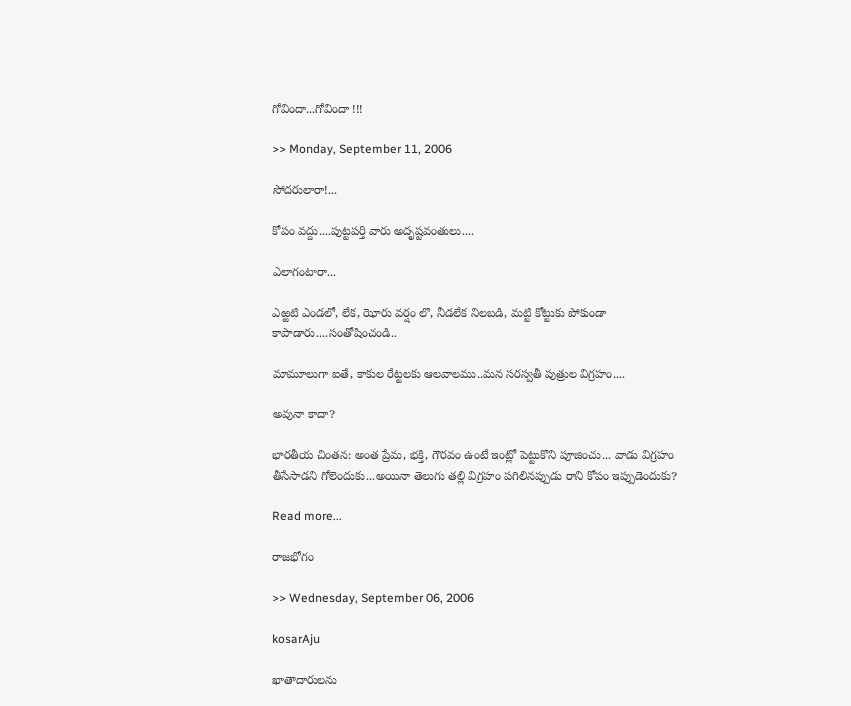గోవిందా...గోవిందా !!!

>> Monday, September 11, 2006

సోదరులారా!...

కోపం వద్దు....పుట్టపర్తి వారు అదృష్టవంతులు....

ఎలాగంటారా...

ఎఱ్ఱటి ఎండలో, లేక, ఝోరు వర్షం లొ, నీడలేక నిలబడి, మట్టి కోట్టుకు పోకుండా కాపాడారు....సంతోషించండి..

మామూలుగా ఐతే, కాకుల రేట్టలకు ఆలవాలము..మన సరస్వతీ పుత్రుల విగ్రహం....

అవునా కాదా?

భారతీయ చింతన: అంత ప్రేమ, భక్తి, గౌరవం ఉంటే ఇంట్లో పెట్టుకొని పూజించు... వాడు విగ్రహం తీసేసాడని గోలెందుకు...అయినా తెలుగు తల్లి విగ్రహం పగిలినప్పుడు రాని కోపం ఇప్పుడెందుకు?

Read more...

రాజభోగం

>> Wednesday, September 06, 2006

kosarAju

ఖాతాదారులను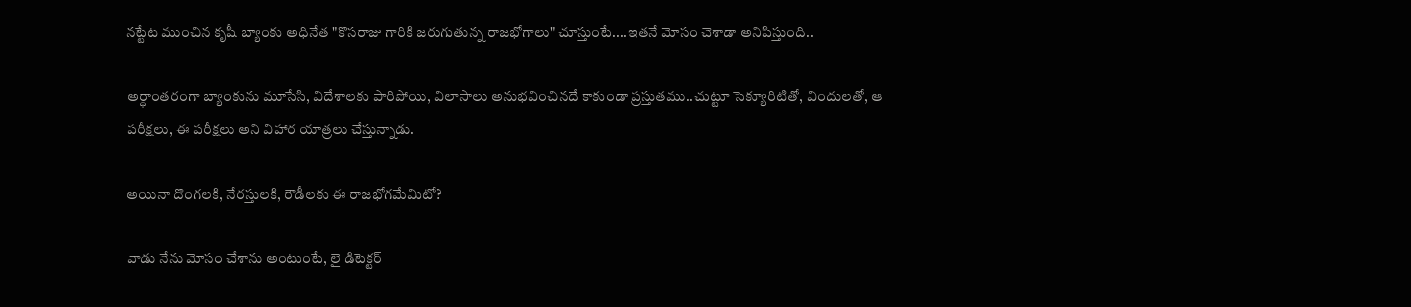నట్టేట ముంచిన కృషీ బ్యాంకు అధినేత "కొసరాజు గారికి జరుగుతున్న రాజభోగాలు" చూస్తుంటే....ఇతనే మోసం చెశాడా అనిపిస్తుంది..

అర్ధాంతరంగా బ్యాంకును మూసేసి, విదేశాలకు పారిపోయి, విలాసాలు అనుభవించినదే కాకుండా ప్రస్తుతము..చుట్టూ సెక్యూరిటితో, విందులతో, ఆ పరీక్షలు, ఈ పరీక్షలు అని విహార యాత్రలు చేస్తున్నాడు.

అయినా దొంగలకి, నేరస్తులకి, రౌడీలకు ఈ రాజభోగమేమిటో?

వాడు నేను మోసం చేశాను అంటుంటే, లై డిటెక్టర్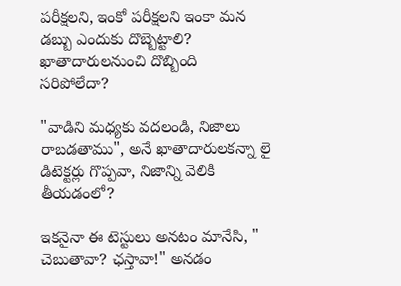పరీక్షలని, ఇంకో పరీక్షలని ఇంకా మన డబ్బు ఎందుకు దొబ్బెట్టాలి? ఖాతాదారులనుంచి దొబ్బింది సరిపోలేదా?

"వాడిని మధ్యకు వదలండి, నిజాలు రాబడతాము", అనే ఖాతాదారులకన్నా లై డిటెక్టర్లు గొప్పవా, నిజాన్ని వెలికి తీయడంలో?

ఇకనైనా ఈ టెస్టులు అనటం మానేసి, " చెబుతావా? ఛస్తావా!" అనడం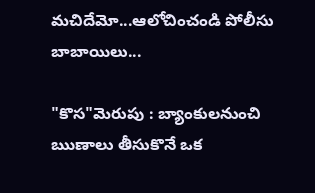మచిదేమో...ఆలోచించండి పోలీసు బాబాయిలు...

"కొస"మెరుపు : బ్యాంకులనుంచి ఋణాలు తీసుకొనే ఒక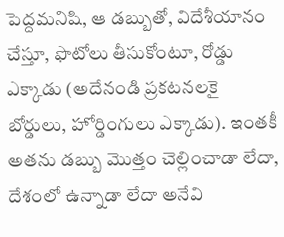పెద్దమనిషి, ఆ డబ్బుతో, విదేశీయానం చేస్తూ, ఫొటోలు తీసుకోంటూ, రోడ్డు ఎక్కాడు (అదేనండి ప్రకటనలకై బోర్డులు, హోర్డింగులు ఎక్కాడు). ఇంతకీ అతను డబ్బు మొత్తం చెల్లించాడా లేదా, దేశంలో ఉన్నాడా లేదా అనేవి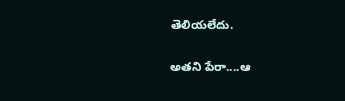తెలియలేదు.

అతని పేరా....ఆ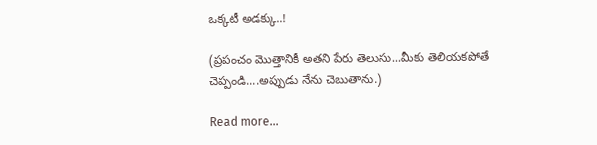ఒక్కటీ అడక్కు..!

(ప్రపంచం మొత్తానికీ అతని పేరు తెలుసు...మీకు తెలియకపోతే చెప్పండి....అప్పుడు నేను చెబుతాను.)

Read more...